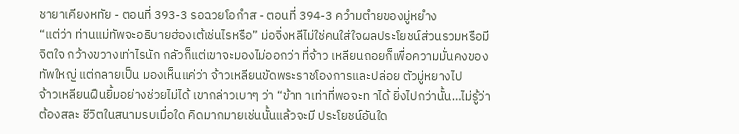ชายาเคียงหทัย - ตอนที่ 393-3 รอฉวยโอกำส - ตอนที่ 394-3 ควำมตำยของมู่หยำง
“แต่ว่า ท่านแม่ทัพจะอธิบายฮ่องเต้เช่นไรหรือ” ม่อจิ่งหลีไม่ใช่คนใส่ใจผลประโยชน์ส่วนรวมหรือมีจิตใจ กว้างขวางเท่าไรนัก กลัวก็แต่เขาจะมองไม่ออกว่า ที่จ้าว เหลียนถอยก็เพื่อความมั่นคงของทัพใหญ่ แต่กลายเป็น มองเห็นแค่ว่า จ้าวเหลียนขัดพระราชโองการและปล่อย ตัวมู่หยางไป
จ้าวเหลียนฝืนยิ้มอย่างช่วยไม่ได้ เขากล่าวเบาๆ ว่า “ข้าท าเท่าที่พอจะท าได้ ยิ่งไปกว่านั้น…ไม่รู้ว่าต้องสละ ชีวิตในสนามรบเมื่อใด คิดมากมายเช่นนั้นแล้วจะมี ประโยชน์อันใด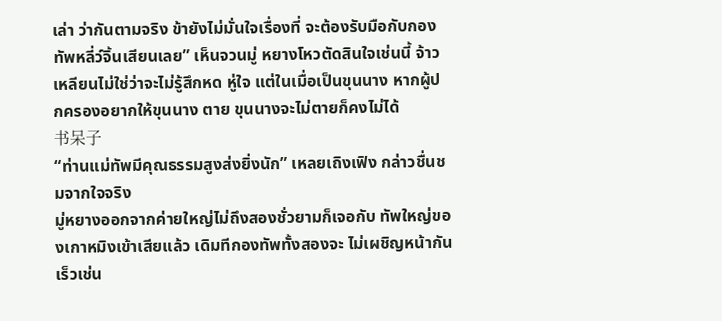เล่า ว่ากันตามจริง ข้ายังไม่มั่นใจเรื่องที่ จะต้องรับมือกับกองทัพหลี่ว์จิ้นเสียนเลย” เห็นจวนมู่ หยางโหวตัดสินใจเช่นนี้ จ้าวเหลียนไม่ใช่ว่าจะไม่รู้สึกหด หู่ใจ แต่ในเมื่อเป็นขุนนาง หากผู้ปกครองอยากให้ขุนนาง ตาย ขุนนางจะไม่ตายก็คงไม่ได้
书呆子
“ท่านแม่ทัพมีคุณธรรมสูงส่งยิ่งนัก” เหลยเถิงเฟิง กล่าวชื่นชมจากใจจริง
มู่หยางออกจากค่ายใหญ่ไม่ถึงสองชั่วยามก็เจอกับ ทัพใหญ่ของเกาหมิงเข้าเสียแล้ว เดิมทีกองทัพทั้งสองจะ ไม่เผชิญหน้ากันเร็วเช่น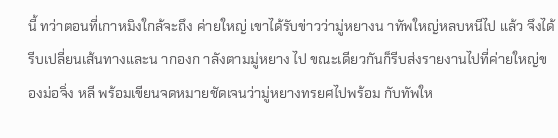นี้ ทว่าตอนที่เกาหมิงใกล้จะถึง ค่ายใหญ่ เขาได้รับข่าวว่ามู่หยางน าทัพใหญ่หลบหนีไป แล้ว จึงได้รีบเปลี่ยนเส้นทางและน ากองก าลังตามมู่หยาง ไป ขณะเดียวกันก็รีบส่งรายงานไปที่ค่ายใหญ่ของม่อจิ่ง หลี พร้อมเขียนจดหมายชัดเจนว่ามู่หยางทรยศไปพร้อม กับทัพให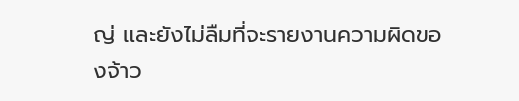ญ่ และยังไม่ลืมที่จะรายงานความผิดของจ้าว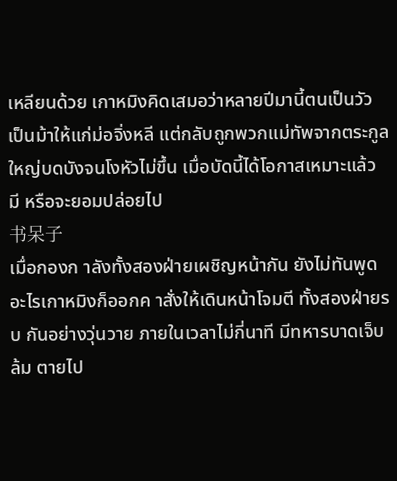เหลียนด้วย เกาหมิงคิดเสมอว่าหลายปีมานี้ตนเป็นวัว เป็นม้าให้แก่ม่อจิ่งหลี แต่กลับถูกพวกแม่ทัพจากตระกูล ใหญ่บดบังจนโงหัวไม่ขึ้น เมื่อบัดนี้ได้โอกาสเหมาะแล้ว มี หรือจะยอมปล่อยไป
书呆子
เมื่อกองก าลังทั้งสองฝ่ายเผชิญหน้ากัน ยังไม่ทันพูด อะไรเกาหมิงก็ออกค าสั่งให้เดินหน้าโจมตี ทั้งสองฝ่ายรบ กันอย่างวุ่นวาย ภายในเวลาไม่กี่นาที มีทหารบาดเจ็บล้ม ตายไป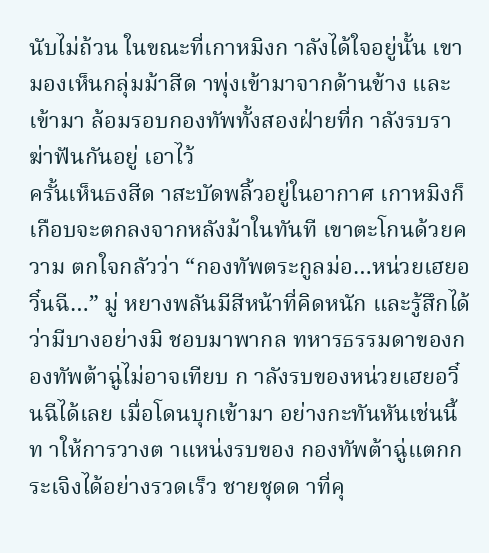นับไม่ถ้วน ในขณะที่เกาหมิงก าลังได้ใจอยู่นั้น เขา มองเห็นกลุ่มม้าสีด าพุ่งเข้ามาจากด้านข้าง และเข้ามา ล้อมรอบกองทัพทั้งสองฝ่ายที่ก าลังรบราฆ่าฟันกันอยู่ เอาไว้
ครั้นเห็นธงสีด าสะบัดพลิ้วอยู่ในอากาศ เกาหมิงก็ เกือบจะตกลงจากหลังม้าในทันที เขาตะโกนด้วยความ ตกใจกลัวว่า “กองทัพตระกูลม่อ…หน่วยเฮยอวิ๋นฉี…” มู่ หยางพลันมีสีหน้าที่คิดหนัก และรู้สึกได้ว่ามีบางอย่างมิ ชอบมาพากล ทหารธรรมดาของกองทัพต้าฉู่ไม่อาจเทียบ ก าลังรบของหน่วยเฮยอวิ๋นฉีได้เลย เมื่อโดนบุกเข้ามา อย่างกะทันหันเช่นนี้ ท าให้การวางต าแหน่งรบของ กองทัพต้าฉู่แตกกระเจิงได้อย่างรวดเร็ว ชายชุดด าที่คุ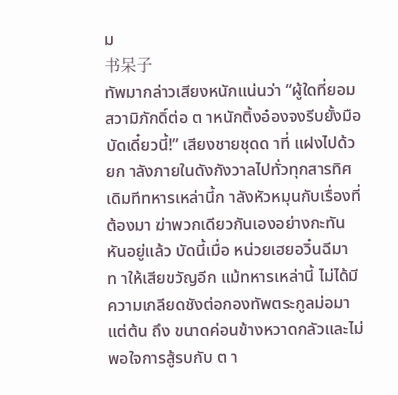ม
书呆子
ทัพมากล่าวเสียงหนักแน่นว่า “ผู้ใดที่ยอมสวามิภักดิ์ต่อ ต าหนักติ้งอ๋องจงรีบยั้งมือบัดเดี๋ยวนี้!” เสียงชายชุดด าที่ แฝงไปด้วยก าลังภายในดังกังวาลไปทั่วทุกสารทิศ
เดิมทีทหารเหล่านี้ก าลังหัวหมุนกับเรื่องที่ต้องมา ฆ่าพวกเดียวกันเองอย่างกะทันหันอยู่แล้ว บัดนี้เมื่อ หน่วยเฮยอวิ๋นฉีมาท าให้เสียขวัญอีก แม้ทหารเหล่านี้ ไม่ได้มีความเกลียดชังต่อกองทัพตระกูลม่อมาแต่ต้น ถึง ขนาดค่อนข้างหวาดกลัวและไม่พอใจการสู้รบกับ ต า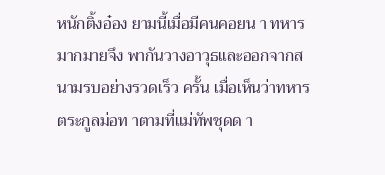หนักติ้งอ๋อง ยามนี้เมื่อมีคนคอยน า ทหารมากมายจึง พากันวางอาวุธและออกจากสนามรบอย่างรวดเร็ว ครั้น เมื่อเห็นว่าทหารตระกูลม่อท าตามที่แม่ทัพชุดด า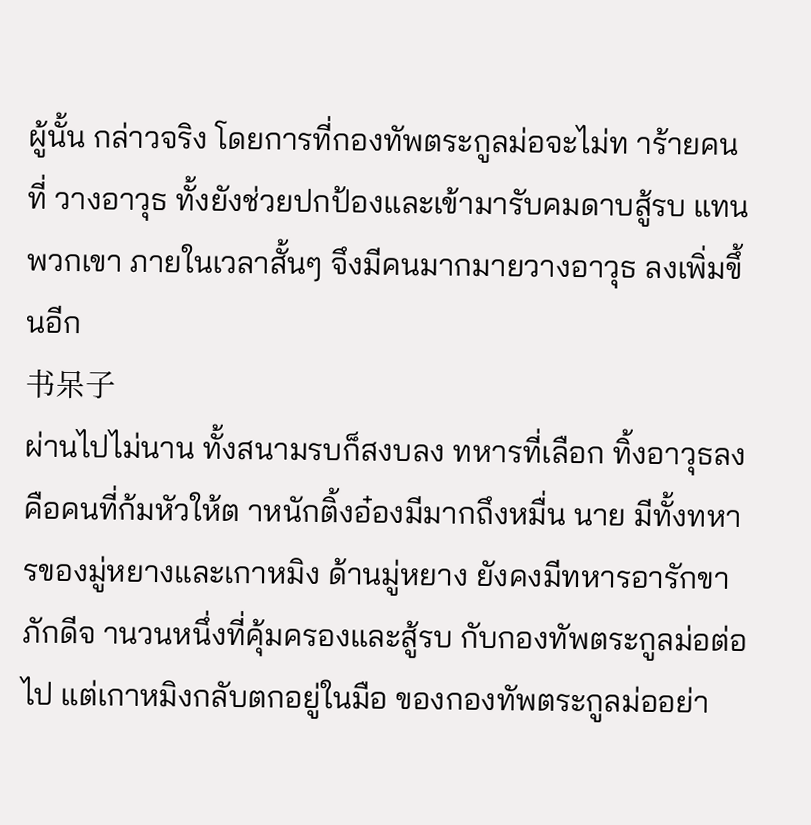ผู้นั้น กล่าวจริง โดยการที่กองทัพตระกูลม่อจะไม่ท าร้ายคนที่ วางอาวุธ ทั้งยังช่วยปกป้องและเข้ามารับคมดาบสู้รบ แทนพวกเขา ภายในเวลาสั้นๆ จึงมีคนมากมายวางอาวุธ ลงเพิ่มขึ้นอีก
书呆子
ผ่านไปไม่นาน ทั้งสนามรบก็สงบลง ทหารที่เลือก ทิ้งอาวุธลงคือคนที่ก้มหัวให้ต าหนักติ้งอ๋องมีมากถึงหมื่น นาย มีทั้งทหารของมู่หยางและเกาหมิง ด้านมู่หยาง ยังคงมีทหารอารักขาภักดีจ านวนหนึ่งที่คุ้มครองและสู้รบ กับกองทัพตระกูลม่อต่อไป แต่เกาหมิงกลับตกอยู่ในมือ ของกองทัพตระกูลม่ออย่า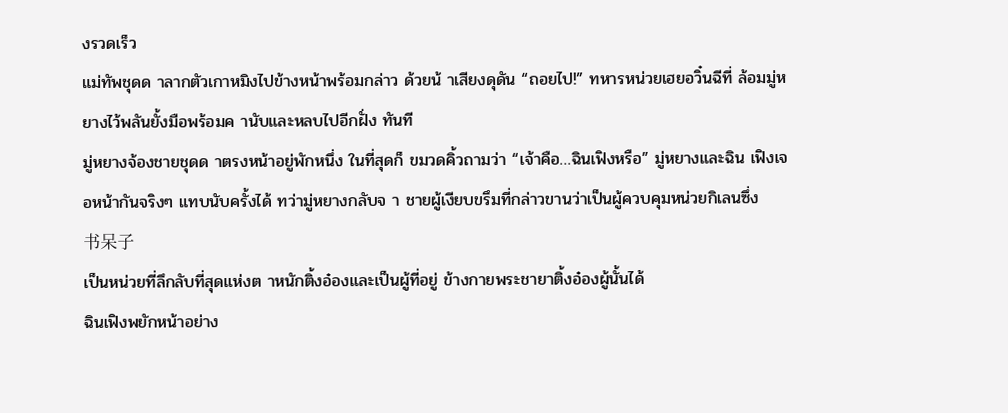งรวดเร็ว
แม่ทัพชุดด าลากตัวเกาหมิงไปข้างหน้าพร้อมกล่าว ด้วยน้ าเสียงดุดัน “ถอยไป!” ทหารหน่วยเฮยอวิ๋นฉีที่ ล้อมมู่หยางไว้พลันยั้งมือพร้อมค านับและหลบไปอีกฝั่ง ทันที
มู่หยางจ้องชายชุดด าตรงหน้าอยู่พักหนึ่ง ในที่สุดก็ ขมวดคิ้วถามว่า “เจ้าคือ…ฉินเฟิงหรือ” มู่หยางและฉิน เฟิงเจอหน้ากันจริงๆ แทบนับครั้งได้ ทว่ามู่หยางกลับจ า ชายผู้เงียบขรึมที่กล่าวขานว่าเป็นผู้ควบคุมหน่วยกิเลนซึ่ง
书呆子
เป็นหน่วยที่ลึกลับที่สุดแห่งต าหนักติ้งอ๋องและเป็นผู้ที่อยู่ ข้างกายพระชายาติ้งอ๋องผู้นั้นได้
ฉินเฟิงพยักหน้าอย่าง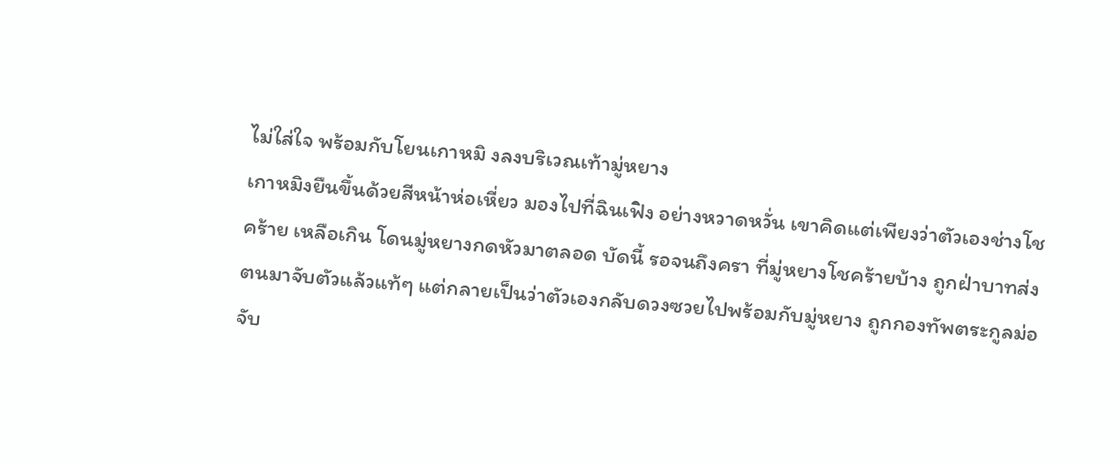ไม่ใส่ใจ พร้อมกับโยนเกาหมิ งลงบริเวณเท้ามู่หยาง
เกาหมิงยืนขึ้นด้วยสีหน้าห่อเหี่ยว มองไปที่ฉินเฟิง อย่างหวาดหวั่น เขาคิดแต่เพียงว่าตัวเองช่างโชคร้าย เหลือเกิน โดนมู่หยางกดหัวมาตลอด บัดนี้ รอจนถึงครา ที่มู่หยางโชคร้ายบ้าง ถูกฝ่าบาทส่งตนมาจับตัวแล้วแท้ๆ แต่กลายเป็นว่าตัวเองกลับดวงซวยไปพร้อมกับมู่หยาง ถูกกองทัพตระกูลม่อจับ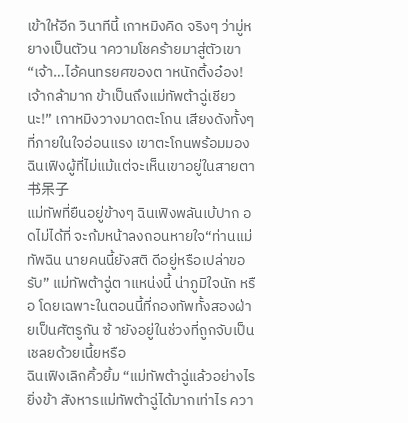เข้าให้อีก วินาทีนี้ เกาหมิงคิด จริงๆ ว่ามู่หยางเป็นตัวน าความโชคร้ายมาสู่ตัวเขา
“เจ้า…ไอ้คนทรยศของต าหนักติ้งอ๋อง! เจ้ากล้ามาก ข้าเป็นถึงแม่ทัพต้าฉู่เชียวนะ!” เกาหมิงวางมาดตะโกน เสียงดังทั้งๆ ที่ภายในใจอ่อนแรง เขาตะโกนพร้อมมอง ฉินเฟิงผู้ที่ไม่แม้แต่จะเห็นเขาอยู่ในสายตา
书呆子
แม่ทัพที่ยืนอยู่ข้างๆ ฉินเฟิงพลันเบ้ปาก อดไม่ได้ที่ จะก้มหน้าลงถอนหายใจ“ท่านแม่ทัพฉิน นายคนนี้ยังสติ ดีอยู่หรือเปล่าขอรับ” แม่ทัพต้าฉู่ต าแหน่งนี้ น่าภูมิใจนัก หรือ โดยเฉพาะในตอนนี้ที่กองทัพทั้งสองฝ่ายเป็นศัตรูกัน ซ้ ายังอยู่ในช่วงที่ถูกจับเป็นเชลยด้วยเนี้ยหรือ
ฉินเฟิงเลิกคิ้วยิ้ม “แม่ทัพต้าฉู่แล้วอย่างไร ยิ่งข้า สังหารแม่ทัพต้าฉู่ได้มากเท่าไร ควา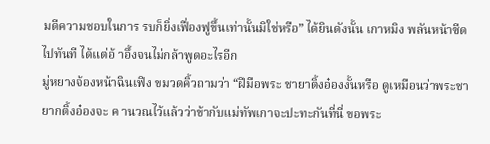มดีความชอบในการ รบก็ยิ่งเฟื่องฟูขึ้นเท่านั้นมิใช่หรือ” ได้ยินดังนั้น เกาหมิง พลันหน้าซีดไปทันที ได้แต่อ้ าอึ้งจนไม่กล้าพูดอะไรอีก
มู่หยางจ้องหน้าฉินเฟิง ขมวดคิ้วถามว่า “ฝีมือพระ ชายาติ้งอ๋องงั้นหรือ ดูเหมือนว่าพระชายากติ้งอ๋องจะ ค านวณไว้แล้วว่าข้ากับแม่ทัพเกาจะปะทะกันที่นี่ ขอพระ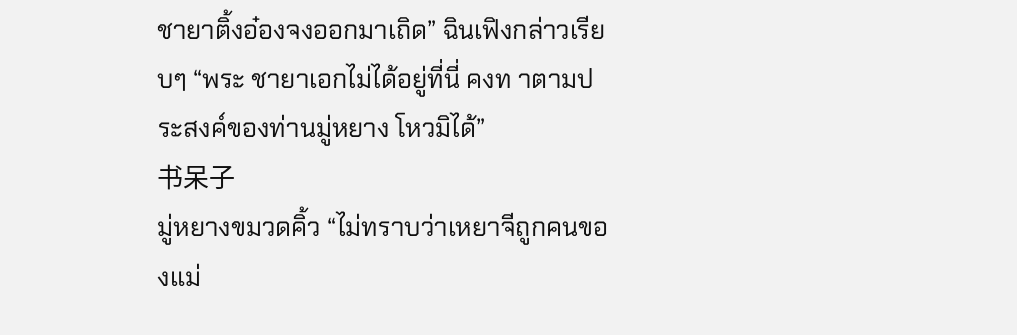ชายาติ้งอ๋องจงออกมาเถิด” ฉินเฟิงกล่าวเรียบๆ “พระ ชายาเอกไม่ได้อยู่ที่นี่ คงท าตามประสงค์ของท่านมู่หยาง โหวมิได้”
书呆子
มู่หยางขมวดคิ้ว “ไม่ทราบว่าเหยาจีถูกคนของแม่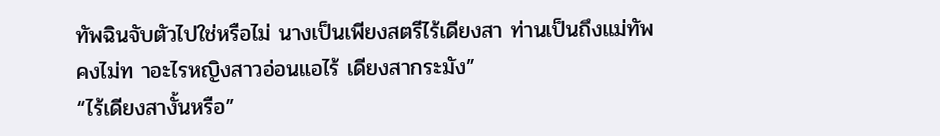ทัพฉินจับตัวไปใช่หรือไม่ นางเป็นเพียงสตรีไร้เดียงสา ท่านเป็นถึงแม่ทัพ คงไม่ท าอะไรหญิงสาวอ่อนแอไร้ เดียงสากระมัง”
“ไร้เดียงสางั้นหรือ”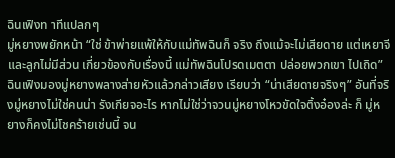ฉินเฟิงท าทีแปลกๆ
มู่หยางพยักหน้า “ใช่ ข้าพ่ายแพ้ให้กับแม่ทัพฉินก็ จริง ถึงแม้จะไม่เสียดาย แต่เหยาจีและลูกไม่มีส่วน เกี่ยวข้องกับเรื่องนี้ แม่ทัพฉินโปรดเมตตา ปล่อยพวกเขา ไปเถิด”
ฉินเฟิงมองมู่หยางพลางส่ายหัวแล้วกล่าวเสียง เรียบว่า “น่าเสียดายจริงๆ” อันที่จริงมู่หยางไม่ใช่คนน่า รังเกียจอะไร หากไม่ใช่ว่าจวนมู่หยางโหวขัดใจติ้งอ๋องล่ะ ก็ มู่หยางก็คงไม่โชคร้ายเช่นนี้ จน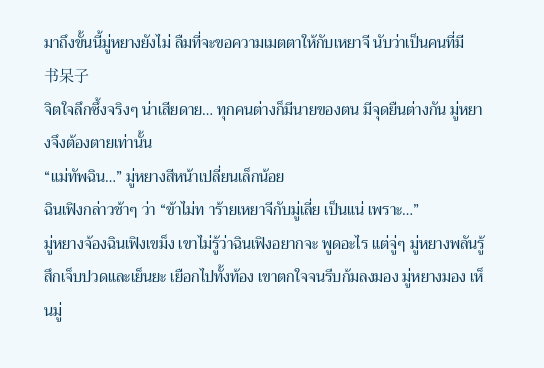มาถึงขั้นนี้มู่หยางยังไม่ ลืมที่จะขอความเมตตาให้กับเหยาจี นับว่าเป็นคนที่มี
书呆子
จิตใจลึกซึ้งจริงๆ น่าเสียดาย… ทุกคนต่างก็มีนายของตน มีจุดยืนต่างกัน มู่หยางจึงต้องตายเท่านั้น
“แม่ทัพฉิน…” มู่หยางสีหน้าเปลี่ยนเล็กน้อย
ฉินเฟิงกล่าวช้าๆ ว่า “ข้าไม่ท าร้ายเหยาจีกับมู่เลี่ย เป็นแน่ เพราะ…”
มู่หยางจ้องฉินเฟิงเขม็ง เขาไม่รู้ว่าฉินเฟิงอยากจะ พูดอะไร แต่จู่ๆ มู่หยางพลันรู้สึกเจ็บปวดและเย็นยะ เยือกไปทั้งท้อง เขาตกใจจนรีบก้มลงมอง มู่หยางมอง เห็นมู่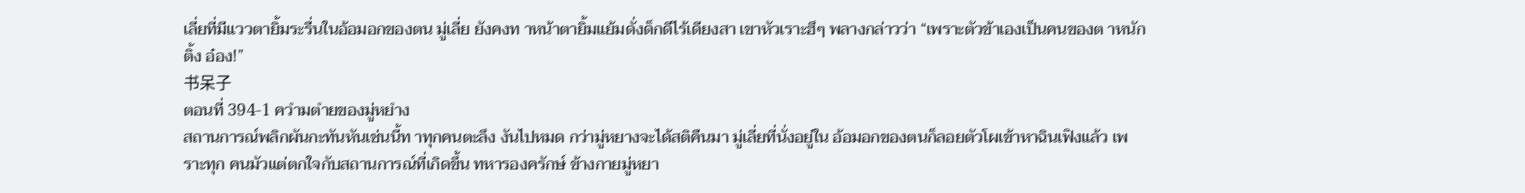เลี่ยที่มีแววตายิ้มระรื่นในอ้อมอกของตน มู่เลี่ย ยังคงท าหน้าตายิ้มแย้มดั่งด็กดีไร้เดียงสา เขาหัวเราะฮึๆ พลางกล่าวว่า “เพราะตัวข้าเองเป็นคนของต าหนักติ้ง อ๋อง!”
书呆子
ตอนที่ 394-1 ควำมตำยของมู่หยำง
สถานการณ์พลิกผันกะทันหันเช่นนี้ท าทุกคนตะลึง งันไปหมด กว่ามู่หยางจะได้สติคืนมา มู่เลี่ยที่นั่งอยู่ใน อ้อมอกของตนก็ลอยตัวโผเข้าหาฉินเฟิงแล้ว เพราะทุก คนมัวแต่ตกใจกับสถานการณ์ที่เกิดขึ้น ทหารองครักษ์ ข้างกายมู่หยา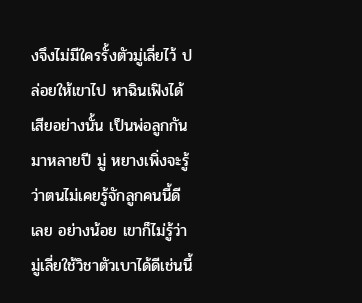งจึงไม่มีใครรั้งตัวมู่เลี่ยไว้ ปล่อยให้เขาไป หาฉินเฟิงได้เสียอย่างนั้น เป็นพ่อลูกกันมาหลายปี มู่ หยางเพิ่งจะรู้ว่าตนไม่เคยรู้จักลูกคนนี้ดีเลย อย่างน้อย เขาก็ไม่รู้ว่ามู่เลี่ยใช้วิชาตัวเบาได้ดีเช่นนี้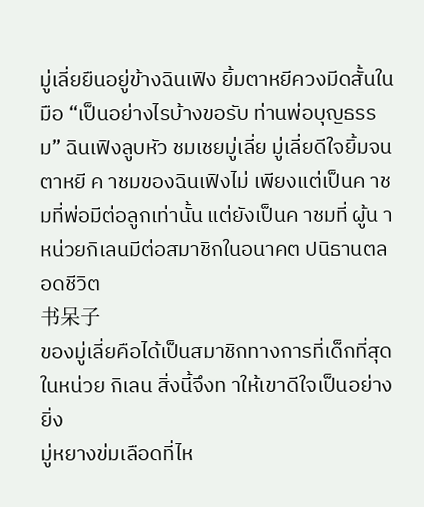มู่เลี่ยยืนอยู่ข้างฉินเฟิง ยิ้มตาหยีควงมีดสั้นในมือ “เป็นอย่างไรบ้างขอรับ ท่านพ่อบุญธรรม” ฉินเฟิงลูบหัว ชมเชยมู่เลี่ย มู่เลี่ยดีใจยิ้มจนตาหยี ค าชมของฉินเฟิงไม่ เพียงแต่เป็นค าชมที่พ่อมีต่อลูกเท่านั้น แต่ยังเป็นค าชมที่ ผู้น าหน่วยกิเลนมีต่อสมาชิกในอนาคต ปนิธานตลอดชีวิต
书呆子
ของมู่เลี่ยคือได้เป็นสมาชิกทางการที่เด็กที่สุดในหน่วย กิเลน สิ่งนี้จึงท าให้เขาดีใจเป็นอย่างยิ่ง
มู่หยางข่มเลือดที่ไห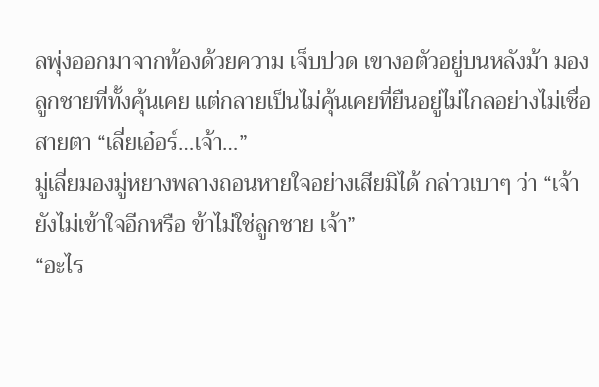ลพุ่งออกมาจากท้องด้วยความ เจ็บปวด เขางอตัวอยู่บนหลังม้า มองลูกชายที่ทั้งคุ้นเคย แต่กลายเป็นไม่คุ้นเคยที่ยืนอยู่ไม่ไกลอย่างไม่เชื่อสายตา “เลี่ยเอ๋อร์…เจ้า…”
มู่เลี่ยมองมู่หยางพลางถอนหายใจอย่างเสียมิได้ กล่าวเบาๆ ว่า “เจ้ายังไม่เข้าใจอีกหรือ ข้าไม่ใช่ลูกชาย เจ้า”
“อะไร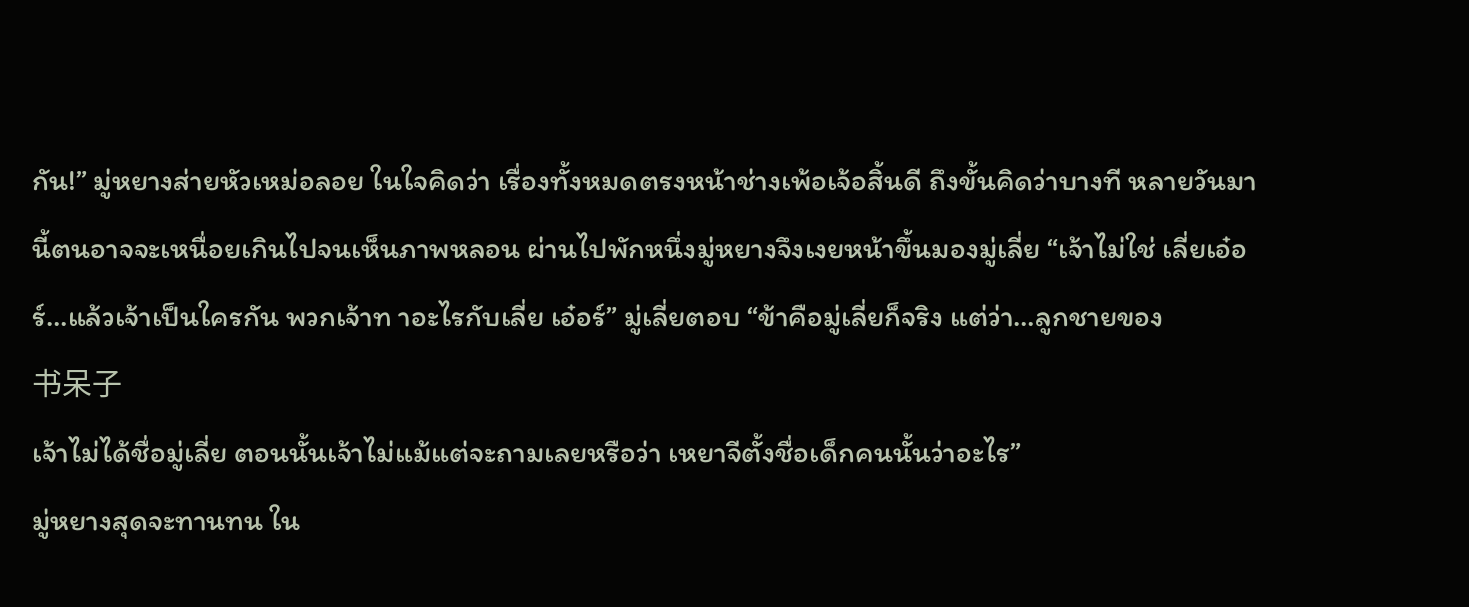กัน!” มู่หยางส่ายหัวเหม่อลอย ในใจคิดว่า เรื่องทั้งหมดตรงหน้าช่างเพ้อเจ้อสิ้นดี ถึงขั้นคิดว่าบางที หลายวันมานี้ตนอาจจะเหนื่อยเกินไปจนเห็นภาพหลอน ผ่านไปพักหนึ่งมู่หยางจึงเงยหน้าขึ้นมองมู่เลี่ย “เจ้าไม่ใช่ เลี่ยเอ๋อร์…แล้วเจ้าเป็นใครกัน พวกเจ้าท าอะไรกับเลี่ย เอ๋อร์” มู่เลี่ยตอบ “ข้าคือมู่เลี่ยก็จริง แต่ว่า…ลูกชายของ
书呆子
เจ้าไม่ได้ชื่อมู่เลี่ย ตอนนั้นเจ้าไม่แม้แต่จะถามเลยหรือว่า เหยาจีตั้งชื่อเด็กคนนั้นว่าอะไร”
มู่หยางสุดจะทานทน ใน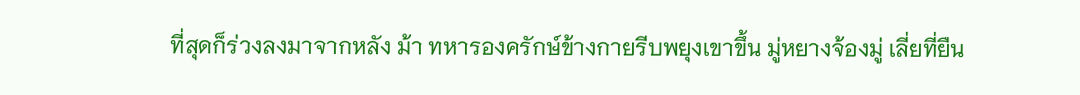ที่สุดก็ร่วงลงมาจากหลัง ม้า ทหารองครักษ์ข้างกายรีบพยุงเขาขึ้น มู่หยางจ้องมู่ เลี่ยที่ยืน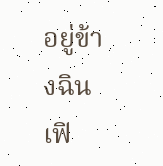อยู่ข้างฉินเฟิ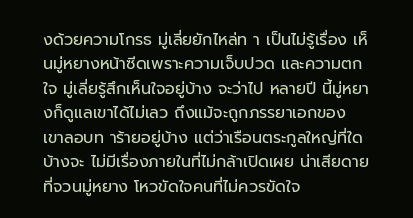งด้วยความโกรธ มู่เลี่ยยักไหล่ท า เป็นไม่รู้เรื่อง เห็นมู่หยางหน้าซีดเพราะความเจ็บปวด และความตกใจ มู่เลี่ยรู้สึกเห็นใจอยู่บ้าง จะว่าไป หลายปี นี้มู่หยางก็ดูแลเขาได้ไม่เลว ถึงแม้จะถูกภรรยาเอกของ เขาลอบท าร้ายอยู่บ้าง แต่ว่าเรือนตระกูลใหญ่ที่ใดบ้างจะ ไม่มีเรื่องภายในที่ไม่กล้าเปิดเผย น่าเสียดายที่จวนมู่หยาง โหวขัดใจคนที่ไม่ควรขัดใจ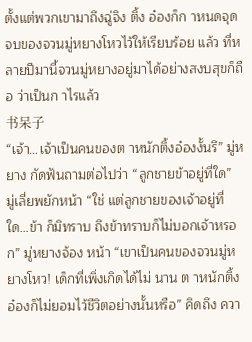ตั้งแต่พวกเขามาถึงฉู่จิง ติ้ง อ๋องก็ก าหนดจุดจบของจวนมู่หยางโหวไว้ให้เรียบร้อย แล้ว ที่หลายปีมานี้จวนมู่หยางอยู่มาได้อย่างสงบสุขก็ถือ ว่าเป็นก าไรแล้ว
书呆子
“เจ้า…เจ้าเป็นคนของต าหนักติ้งอ๋องงั้นรึ” มู่หยาง กัดฟันถามต่อไปว่า “ลูกชายข้าอยู่ที่ใด”
มู่เลี่ยพยักหน้า “ใช่ แต่ลูกชายของเจ้าอยู่ที่ใด…ข้า ก็มิทราบ ถึงข้าทราบก็ไม่บอกเจ้าหรอก” มู่หยางจ้อง หน้า “เขาเป็นคนของจวนมู่หยางโหว! เด็กที่เพิ่งเกิดได้ไม่ นาน ต าหนักติ้งอ๋องก็ไม่ยอมไว้ชีวิตอย่างนั้นหรือ” คิดถึง ควา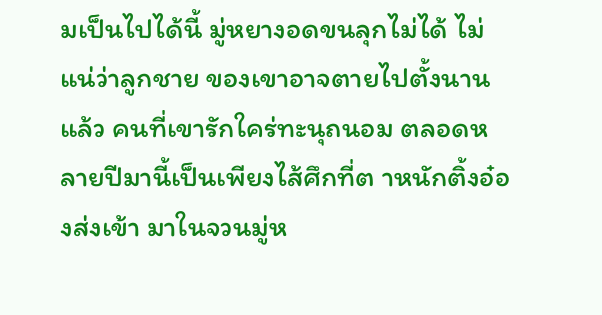มเป็นไปได้นี้ มู่หยางอดขนลุกไม่ได้ ไม่แน่ว่าลูกชาย ของเขาอาจตายไปตั้งนานแล้ว คนที่เขารักใคร่ทะนุถนอม ตลอดหลายปีมานี้เป็นเพียงไส้ศึกที่ต าหนักติ้งอ๋องส่งเข้า มาในจวนมู่ห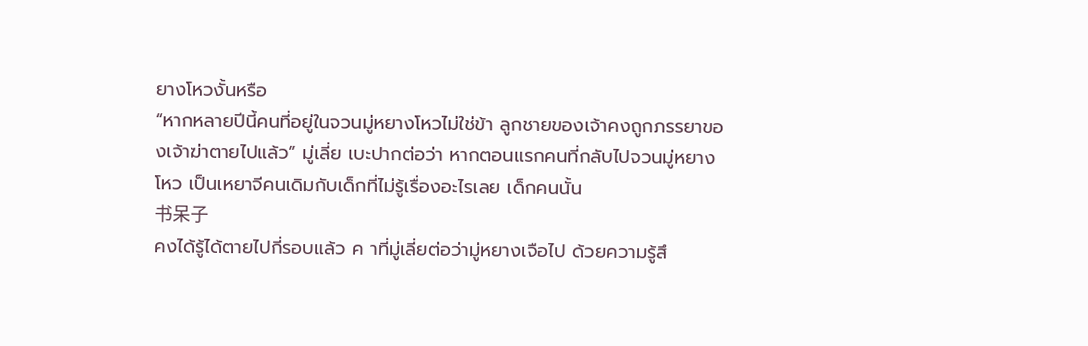ยางโหวงั้นหรือ
“หากหลายปีนี้คนที่อยู่ในจวนมู่หยางโหวไม่ใช่ข้า ลูกชายของเจ้าคงถูกภรรยาของเจ้าฆ่าตายไปแล้ว” มู่เลี่ย เบะปากต่อว่า หากตอนแรกคนที่กลับไปจวนมู่หยางโหว เป็นเหยาจีคนเดิมกับเด็กที่ไม่รู้เรื่องอะไรเลย เด็กคนนั้น
书呆子
คงได้รู้ได้ตายไปกี่รอบแล้ว ค าที่มู่เลี่ยต่อว่ามู่หยางเจือไป ด้วยความรู้สึ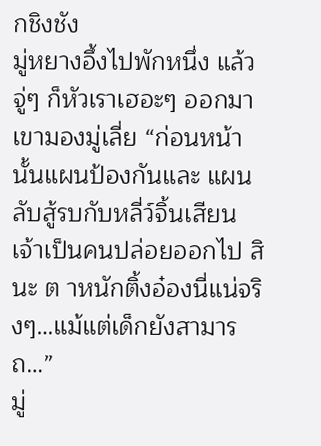กชิงชัง
มู่หยางอึ้งไปพักหนึ่ง แล้วจู่ๆ ก็หัวเราเฮอะๆ ออกมา เขามองมู่เลี่ย “ก่อนหน้านั้นแผนป้องกันและ แผนลับสู้รบกับหลี่ว์จิ้นเสียน เจ้าเป็นคนปล่อยออกไป สินะ ต าหนักติ้งอ๋องนี่แน่จริงๆ…แม้แต่เด็กยังสามารถ…”
มู่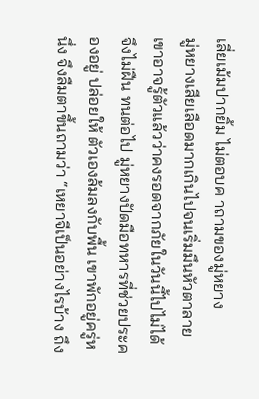เลี่ยเม้มปากยิ้ม ไม่ตอบค าถามของมู่หยาง
มู่หยางเสียเลือดมากเกินไปจนเริ่มมึนหัวตาลาย เขาอาจรู้ตัวแล้วว่าคงรอดจากภัยในวันนี้ไปไม่ได้ จึงไม่ฝืน ทนต่อไป มู่หยางปัดมือทหารที่ช่วยประคองอยู่ ปล่อยให้ ตัวเองล้มลงกับพื้น เขาพักอยู่ครู่หนึ่ง จึงลืมตาขึ้นถามว่า “เหยาจีเป็นอย่างไรบ้าง ถึง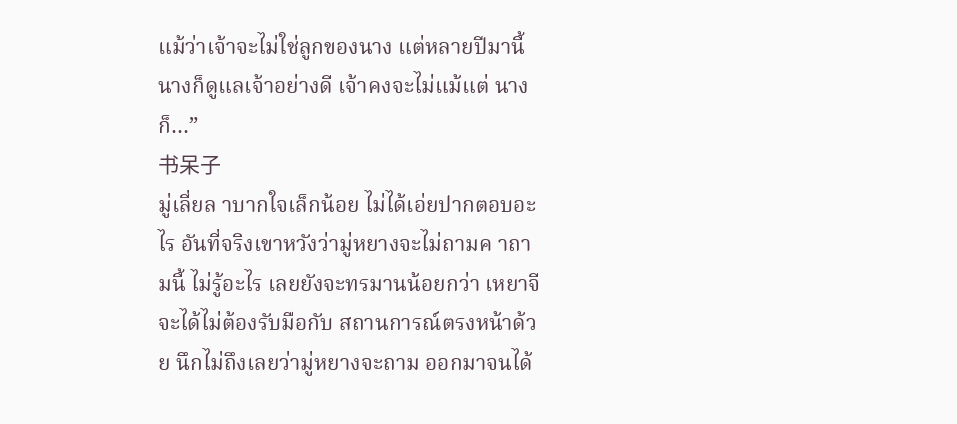แม้ว่าเจ้าจะไม่ใช่ลูกของนาง แต่หลายปีมานี้ นางก็ดูแลเจ้าอย่างดี เจ้าคงจะไม่แม้แต่ นางก็…”
书呆子
มู่เลี่ยล าบากใจเล็กน้อย ไม่ได้เอ่ยปากตอบอะไร อันที่จริงเขาหวังว่ามู่หยางจะไม่ถามค าถามนี้ ไม่รู้อะไร เลยยังจะทรมานน้อยกว่า เหยาจีจะได้ไม่ต้องรับมือกับ สถานการณ์ตรงหน้าด้วย นึกไม่ถึงเลยว่ามู่หยางจะถาม ออกมาจนได้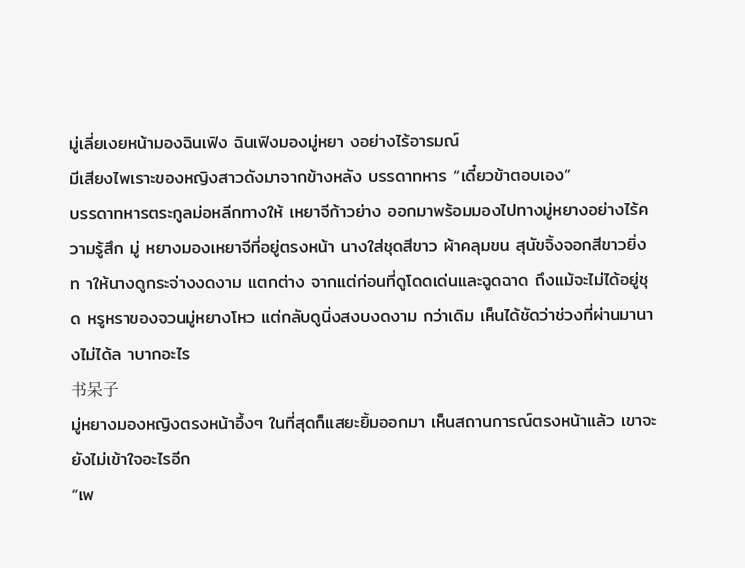มู่เลี่ยเงยหน้ามองฉินเฟิง ฉินเฟิงมองมู่หยา งอย่างไร้อารมณ์
มีเสียงไพเราะของหญิงสาวดังมาจากข้างหลัง บรรดาทหาร “เดี๋ยวข้าตอบเอง”
บรรดาทหารตระกูลม่อหลีกทางให้ เหยาจีก้าวย่าง ออกมาพร้อมมองไปทางมู่หยางอย่างไร้ความรู้สึก มู่ หยางมองเหยาจีที่อยู่ตรงหน้า นางใส่ชุดสีขาว ผ้าคลุมขน สุนัขจิ้งจอกสีขาวยิ่งท าให้นางดูกระจ่างงดงาม แตกต่าง จากแต่ก่อนที่ดูโดดเด่นและฉูดฉาด ถึงแม้จะไม่ได้อยู่ชุด หรูหราของจวนมู่หยางโหว แต่กลับดูนิ่งสงบงดงาม กว่าเดิม เห็นได้ชัดว่าช่วงที่ผ่านมานางไม่ได้ล าบากอะไร
书呆子
มู่หยางมองหญิงตรงหน้าอึ้งๆ ในที่สุดก็แสยะยิ้มออกมา เห็นสถานการณ์ตรงหน้าแล้ว เขาจะยังไม่เข้าใจอะไรอีก
“เพ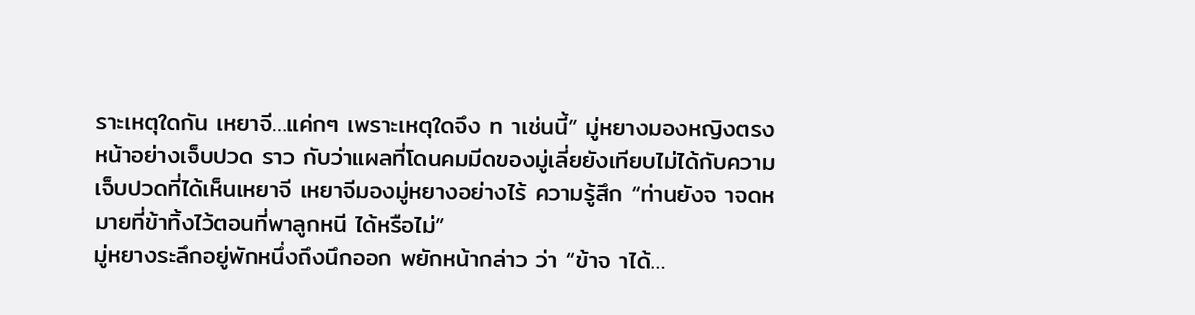ราะเหตุใดกัน เหยาจี…แค่กๆ เพราะเหตุใดจึง ท าเช่นนี้” มู่หยางมองหญิงตรงหน้าอย่างเจ็บปวด ราว กับว่าแผลที่โดนคมมีดของมู่เลี่ยยังเทียบไม่ได้กับความ เจ็บปวดที่ได้เห็นเหยาจี เหยาจีมองมู่หยางอย่างไร้ ความรู้สึก “ท่านยังจ าจดหมายที่ข้าทิ้งไว้ตอนที่พาลูกหนี ได้หรือไม่”
มู่หยางระลึกอยู่พักหนึ่งถึงนึกออก พยักหน้ากล่าว ว่า “ข้าจ าได้…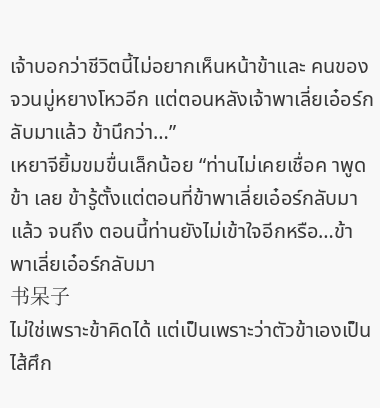เจ้าบอกว่าชีวิตนี้ไม่อยากเห็นหน้าข้าและ คนของจวนมู่หยางโหวอีก แต่ตอนหลังเจ้าพาเลี่ยเอ๋อร์ก ลับมาแล้ว ข้านึกว่า…”
เหยาจียิ้มขมขื่นเล็กน้อย “ท่านไม่เคยเชื่อค าพูดข้า เลย ข้ารู้ตั้งแต่ตอนที่ข้าพาเลี่ยเอ๋อร์กลับมาแล้ว จนถึง ตอนนี้ท่านยังไม่เข้าใจอีกหรือ…ข้าพาเลี่ยเอ๋อร์กลับมา
书呆子
ไม่ใช่เพราะข้าคิดได้ แต่เป็นเพราะว่าตัวข้าเองเป็นไส้ศึก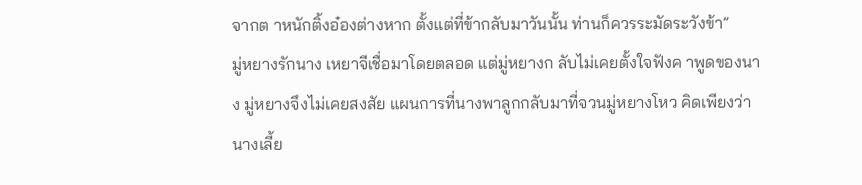จากต าหนักติ้งอ๋องต่างหาก ตั้งแต่ที่ข้ากลับมาวันนั้น ท่านก็ควรระมัดระวังข้า”
มู่หยางรักนาง เหยาจีเชื่อมาโดยตลอด แต่มู่หยางก ลับไม่เคยตั้งใจฟังค าพูดของนาง มู่หยางจึงไม่เคยสงสัย แผนการที่นางพาลูกกลับมาที่จวนมู่หยางโหว คิดเพียงว่า นางเลี้ย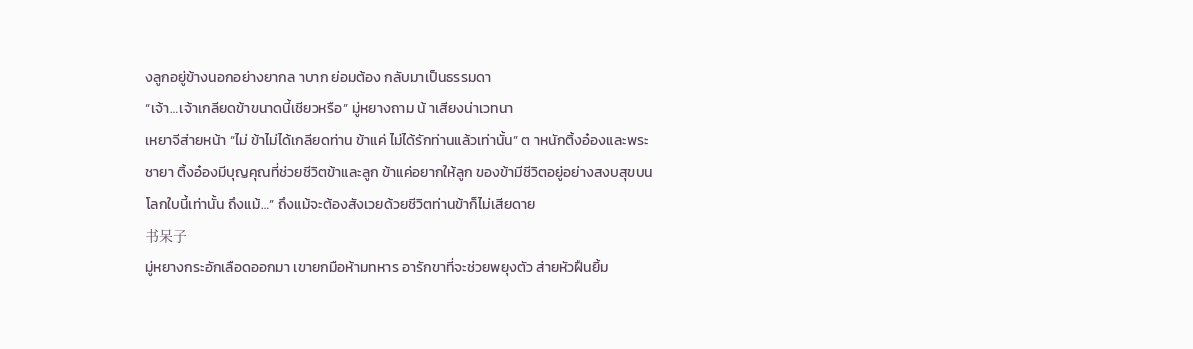งลูกอยู่ข้างนอกอย่างยากล าบาก ย่อมต้อง กลับมาเป็นธรรมดา
“เจ้า…เจ้าเกลียดข้าขนาดนี้เชียวหรือ” มู่หยางถาม น้ าเสียงน่าเวทนา
เหยาจีส่ายหน้า “ไม่ ข้าไม่ได้เกลียดท่าน ข้าแค่ ไม่ได้รักท่านแล้วเท่านั้น” ต าหนักติ้งอ๋องและพระชายา ติ้งอ๋องมีบุญคุณที่ช่วยชีวิตข้าและลูก ข้าแค่อยากให้ลูก ของข้ามีชีวิตอยู่อย่างสงบสุขบนโลกใบนี้เท่านั้น ถึงแม้…” ถึงแม้จะต้องสังเวยด้วยชีวิตท่านข้าก็ไม่เสียดาย
书呆子
มู่หยางกระอักเลือดออกมา เขายกมือห้ามทหาร อารักขาที่จะช่วยพยุงตัว ส่ายหัวฝืนยิ้ม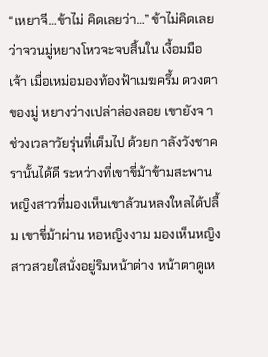“เหยาจี…ข้าไม่ คิดเลยว่า…” ข้าไม่คิดเลยว่าจวนมู่หยางโหวจะจบสิ้นใน เงื้อมมือเจ้า เมื่อเหม่อมองท้องฟ้าเมฆครึ้ม ดวงตาของมู่ หยางว่างเปล่าล่องลอย เขายังจ าช่วงเวลาวัยรุ่นที่เต็มไป ด้วยก าลังวังชาครานั้นได้ดี ระหว่างที่เขาขี่ม้าข้ามสะพาน หญิงสาวที่มองเห็นเขาล้วนหลงใหลได้ปลื้ม เขาขี่ม้าผ่าน หอหญิงงาม มองเห็นหญิงสาวสวยใสนั่งอยู่ริมหน้าต่าง หน้าตาดูเห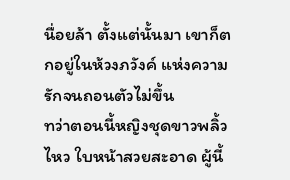นื่อยล้า ตั้งแต่นั้นมา เขาก็ตกอยู่ในห้วงภวังค์ แห่งความรักจนถอนตัวไม่ขึ้น
ทว่าตอนนี้หญิงชุดขาวพลิ้วไหว ใบหน้าสวยสะอาด ผู้นี้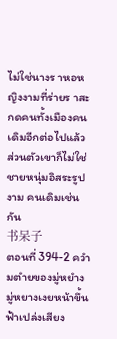ไม่ใช่นางร าหอหญิงงามที่ร่ายร าสะกดคนทั้งเมืองคน เดิมอีกต่อไปแล้ว ส่วนตัวเขาก็ไม่ใช่ชายหนุ่มอิสระรูปงาม คนเดิมเช่นกัน
书呆子
ตอนที่ 394-2 ควำมตำยของมู่หยำง
มู่หยางเงยหน้าขึ้นฟ้าเปล่งเสียง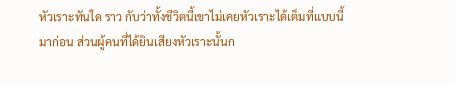หัวเราะทันใด ราว กับว่าทั้งชีวิตนี้เขาไม่เคยหัวเราะได้เต็มที่แบบนี้มาก่อน ส่วนผู้คนที่ได้ยินเสียงหัวเราะนั้นก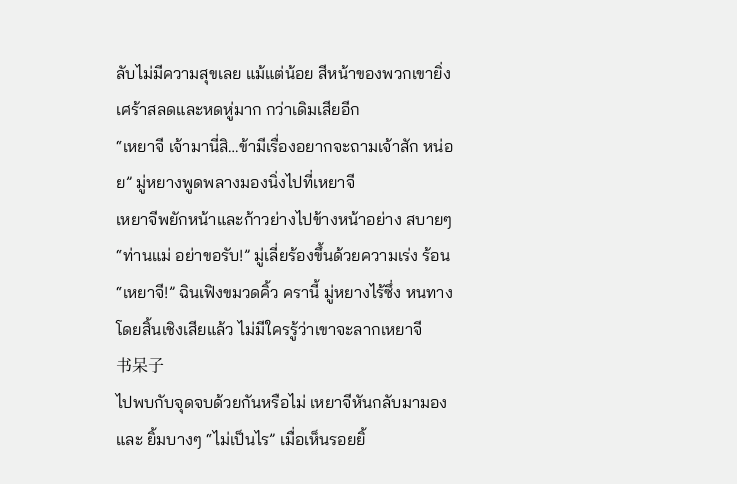ลับไม่มีความสุขเลย แม้แต่น้อย สีหน้าของพวกเขายิ่งเศร้าสลดและหดหู่มาก กว่าเดิมเสียอีก
“เหยาจี เจ้ามานี่สิ…ข้ามีเรื่องอยากจะถามเจ้าสัก หน่อย” มู่หยางพูดพลางมองนิ่งไปที่เหยาจี
เหยาจีพยักหน้าและก้าวย่างไปข้างหน้าอย่าง สบายๆ
“ท่านแม่ อย่าขอรับ!” มู่เลี่ยร้องขึ้นด้วยความเร่ง ร้อน
“เหยาจี!” ฉินเฟิงขมวดคิ้ว ครานี้ มู่หยางไร้ซึ่ง หนทางโดยสิ้นเชิงเสียแล้ว ไม่มีใครรู้ว่าเขาจะลากเหยาจี
书呆子
ไปพบกับจุดจบด้วยกันหรือไม่ เหยาจีหันกลับมามองและ ยิ้มบางๆ “ไม่เป็นไร” เมื่อเห็นรอยยิ้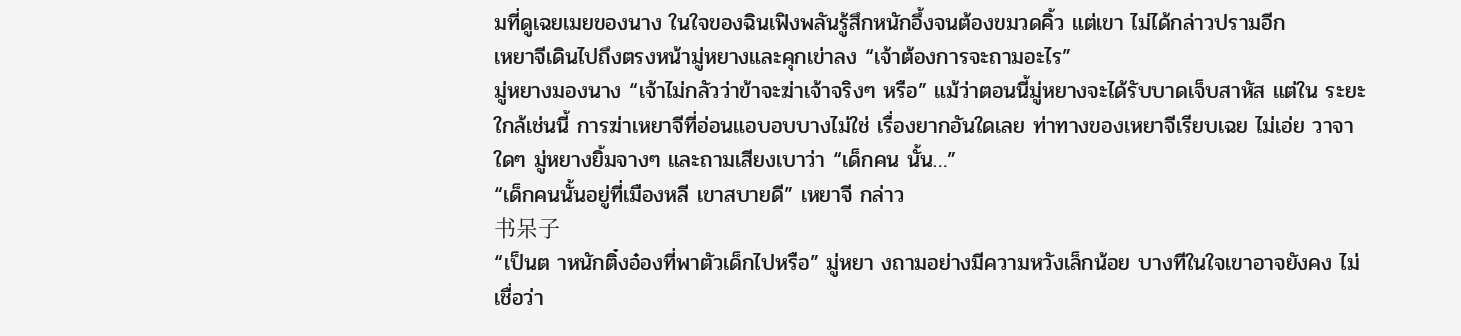มที่ดูเฉยเมยของนาง ในใจของฉินเฟิงพลันรู้สึกหนักอึ้งจนต้องขมวดคิ้ว แต่เขา ไม่ได้กล่าวปรามอีก
เหยาจีเดินไปถึงตรงหน้ามู่หยางและคุกเข่าลง “เจ้าต้องการจะถามอะไร”
มู่หยางมองนาง “เจ้าไม่กลัวว่าข้าจะฆ่าเจ้าจริงๆ หรือ” แม้ว่าตอนนี้มู่หยางจะได้รับบาดเจ็บสาหัส แต่ใน ระยะใกล้เช่นนี้ การฆ่าเหยาจีที่อ่อนแอบอบบางไม่ใช่ เรื่องยากอันใดเลย ท่าทางของเหยาจีเรียบเฉย ไม่เอ่ย วาจาใดๆ มู่หยางยิ้มจางๆ และถามเสียงเบาว่า “เด็กคน นั้น…”
“เด็กคนนั้นอยู่ที่เมืองหลี เขาสบายดี” เหยาจี กล่าว
书呆子
“เป็นต าหนักติ๋งอ๋องที่พาตัวเด็กไปหรือ” มู่หยา งถามอย่างมีความหวังเล็กน้อย บางทีในใจเขาอาจยังคง ไม่เชื่อว่า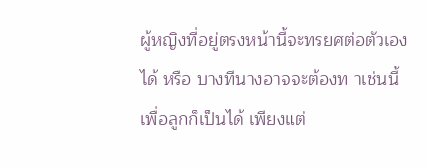ผู้หญิงที่อยู่ตรงหน้านี้จะทรยศต่อตัวเองได้ หรือ บางทีนางอาจจะต้องท าเช่นนี้เพื่อลูกก็เป็นได้ เพียงแต่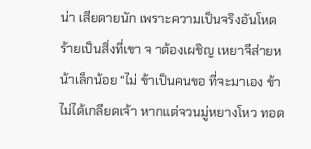น่า เสียดายนัก เพราะความเป็นจริงอันโหดร้ายเป็นสิ่งที่เขา จ าต้องเผชิญ เหยาจีส่ายหน้าเล็กน้อย “ไม่ ข้าเป็นคนขอ ที่จะมาเอง ข้าไม่ได้เกลียดเจ้า หากแต่จวนมู่หยางโหว ทอด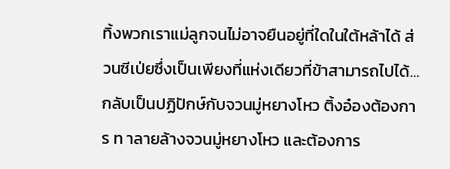ทิ้งพวกเราแม่ลูกจนไม่อาจยืนอยู่ที่ใดในใต้หล้าได้ ส่วนซีเป่ยซึ่งเป็นเพียงที่แห่งเดียวที่ข้าสามารถไปได้… กลับเป็นปฏิปักษ์กับจวนมู่หยางโหว ติ้งอ๋องต้องการ ท าลายล้างจวนมู่หยางโหว และต้องการ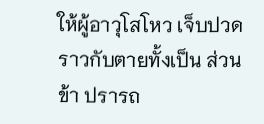ให้ผู้อาวุโสโหว เจ็บปวดราวกับตายทั้งเป็น ส่วนข้า ปรารถ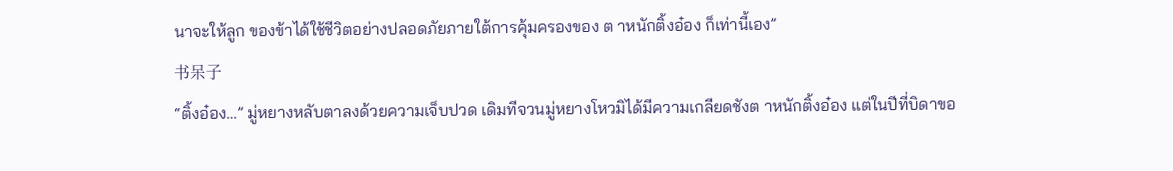นาจะให้ลูก ของข้าได้ใช้ชีวิตอย่างปลอดภัยภายใต้การคุ้มครองของ ต าหนักติ้งอ๋อง ก็เท่านี้เอง”
书呆子
“ติ้งอ๋อง…” มู่หยางหลับตาลงด้วยความเจ็บปวด เดิมทีจวนมู่หยางโหวมิได้มีความเกลียดชังต าหนักติ้งอ๋อง แต่ในปีที่บิดาขอ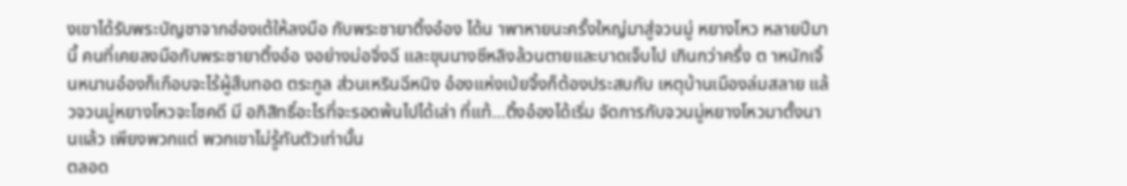งเขาได้รับพระบัญชาจากฮ่องเต้ให้ลงมือ กับพระชายาติ้งอ๋อง ได้น าพาหายนะครั้งใหญ่มาสู่จวนมู่ หยางโหว หลายปีมานี้ คนที่เคยลงมือกับพระชายาติ้งอ๋อ งอย่างม่อจิ่งฉี และขุนนางซีหลิงล้วนตายและบาดเจ็บไป เกินกว่าครึ่ง ต าหนักเจิ้นหนานอ๋องก็เกือบจะไร้ผู้สืบทอด ตระกูล ส่วนเหรินฉีหนิง อ๋องแห่งเป่ยจิ้งก็ต้องประสบกับ เหตุบ้านเมืองล่มสลาย แล้วจวนมู่หยางโหวจะโชคดี มี อภิสิทธิ์อะไรที่จะรอดพ้นไปได้เล่า ที่แท้…ติ้งอ๋องได้เริ่ม จัดการกับจวนมู่หยางโหวมาตั้งนานแล้ว เพียงพวกแต่ พวกเขาไม่รู้ทันตัวเท่านั้น
ตลอด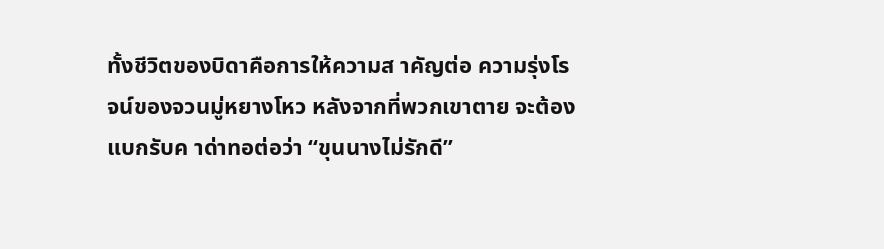ทั้งชีวิตของบิดาคือการให้ความส าคัญต่อ ความรุ่งโรจน์ของจวนมู่หยางโหว หลังจากที่พวกเขาตาย จะต้องแบกรับค าด่าทอต่อว่า “ขุนนางไม่รักดี”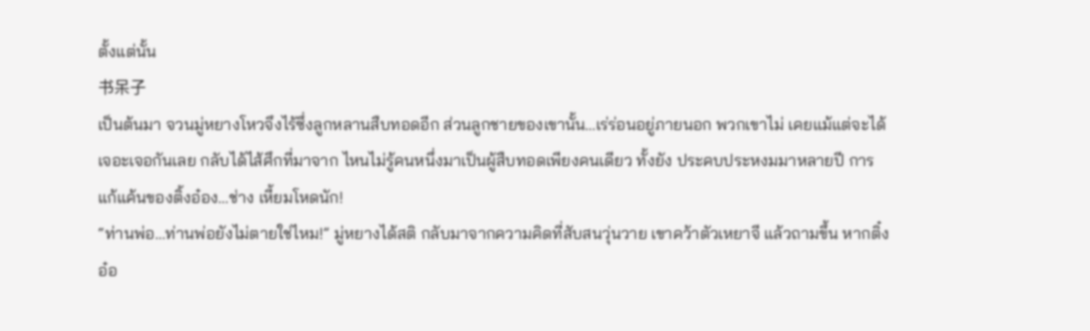ตั้งแต่นั้น
书呆子
เป็นต้นมา จวนมู่หยางโหวจึงไร้ซึ่งลูกหลานสืบทอดอีก ส่วนลูกชายของเขานั้น…เร่ร่อนอยู่ภายนอก พวกเขาไม่ เคยแม้แต่จะได้เจอะเจอกันเลย กลับได้ไส้ศึกที่มาจาก ไหนไม่รู้คนหนึ่งมาเป็นผู้สืบทอดเพียงคนเดียว ทั้งยัง ประคบประหงมมาหลายปี การแก้แค้นของติ้งอ๋อง…ช่าง เหี้ยมโหดนัก!
“ท่านพ่อ…ท่านพ่อยังไม่ตายใช่ไหม!” มู่หยางได้สติ กลับมาจากความคิดที่สับสนวุ่นวาย เขาคว้าตัวเหยาจี แล้วถามขึ้น หากติ๋งอ๋อ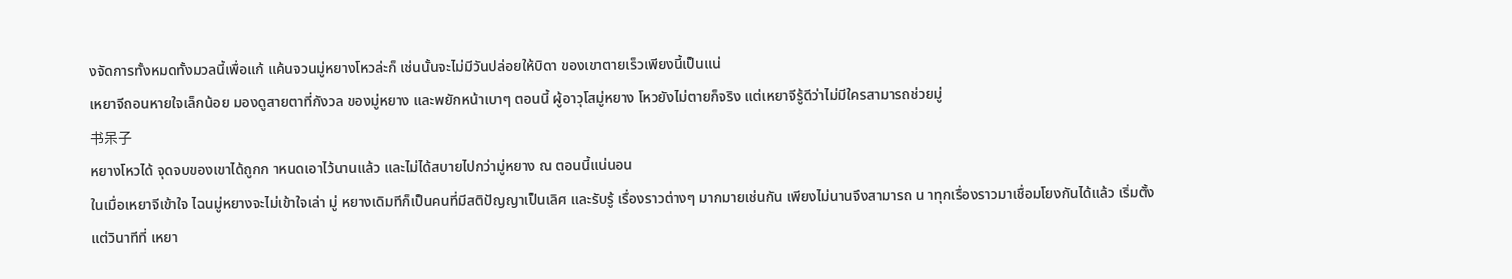งจัดการทั้งหมดทั้งมวลนี้เพื่อแก้ แค้นจวนมู่หยางโหวล่ะก็ เช่นนั้นจะไม่มีวันปล่อยให้บิดา ของเขาตายเร็วเพียงนี้เป็นแน่
เหยาจีถอนหายใจเล็กน้อย มองดูสายตาที่กังวล ของมู่หยาง และพยักหน้าเบาๆ ตอนนี้ ผู้อาวุโสมู่หยาง โหวยังไม่ตายก็จริง แต่เหยาจีรู้ดีว่าไม่มีใครสามารถช่วยมู่
书呆子
หยางโหวได้ จุดจบของเขาได้ถูกก าหนดเอาไว้นานแล้ว และไม่ได้สบายไปกว่ามู่หยาง ณ ตอนนี้แน่นอน
ในเมื่อเหยาจีเข้าใจ ไฉนมู่หยางจะไม่เข้าใจเล่า มู่ หยางเดิมทีก็เป็นคนที่มีสติปัญญาเป็นเลิศ และรับรู้ เรื่องราวต่างๆ มากมายเช่นกัน เพียงไม่นานจึงสามารถ น าทุกเรื่องราวมาเชื่อมโยงกันได้แล้ว เริ่มตั้งแต่วินาทีที่ เหยา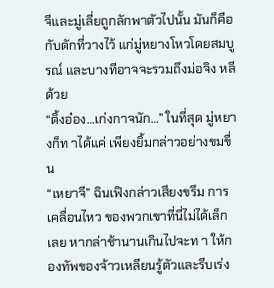จีและมู่เลี่ยถูกลักพาตัวไปนั้น มันก็คือกับดักที่วางไว้ แก่มู่หยางโหวโดยสมบูรณ์ และบางทีอาจจะรวมถึงม่อจิง หลีด้วย
“ติ้งอ๋อง…เก่งกาจนัก…” ในที่สุด มู่หยางก็ท าได้แค่ เพียงยิ้มกล่าวอย่างขมขื่น
“เหยาจี” ฉินเฟิงกล่าวเสียงขรึม การเคลื่อนไหว ของพวกเขาที่นี่ไม่ได้เล็กเลย หากล่าช้านานเกินไปจะท า ให้กองทัพของจ้าวเหลียนรู้ตัวและรีบเร่ง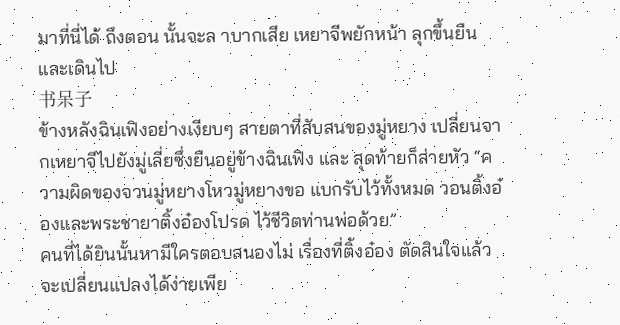มาที่นี่ได้ ถึงตอน นั้นจะล าบากเสีย เหยาจีพยักหน้า ลุกขึ้นยืนและเดินไป
书呆子
ข้างหลังฉินเฟิงอย่างเงียบๆ สายตาที่สับสนของมู่หยาง เปลี่ยนจากเหยาจีไปยังมู่เลี่ยซึ่งยืนอยู่ข้างฉินเฟิง และ สุดท้ายก็ส่ายหัว “ความผิดของจวนมู่หยางโหวมู่หยางขอ แบกรับไว้ทั้งหมด วอนติ้งอ๋องและพระชายาติ้งอ๋องโปรด ไว้ชีวิตท่านพ่อด้วย”
คนที่ได้ยินนั้นหามีใครตอบสนองไม่ เรื่องที่ติ้งอ๋อง ตัดสินใจแล้วจะเปลี่ยนแปลงได้ง่ายเพีย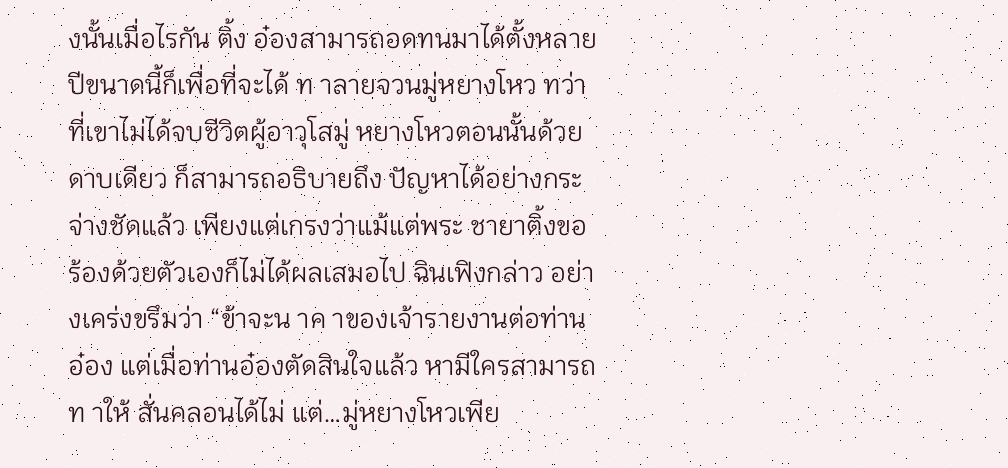งนั้นเมื่อไรกัน ติ้ง อ๋องสามารถอดทนมาได้ตั้งหลายปีขนาดนี้ก็เพื่อที่จะได้ ท าลายจวนมู่หยางโหว ทว่า ที่เขาไม่ได้จบชีวิตผู้อาวุโสมู่ หยางโหวตอนนั้นด้วยดาบเดียว ก็สามารถอธิบายถึง ปัญหาได้อย่างกระจ่างชัดแล้ว เพียงแต่เกรงว่าแม้แต่พระ ชายาติ้งขอร้องด้วยตัวเองก็ไม่ได้ผลเสมอไป ฉินเฟิงกล่าว อย่างเคร่งขรึมว่า “ข้าจะน าค าของเจ้ารายงานต่อท่าน อ๋อง แต่เมื่อท่านอ๋องตัดสินใจแล้ว หามีใครสามารถท าให้ สั่นคลอนได้ไม่ แต่…มู่หยางโหวเพีย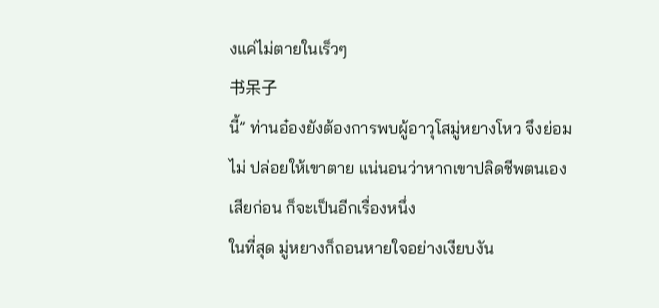งแค่ไม่ตายในเร็วๆ
书呆子
นี้” ท่านอ๋องยังต้องการพบผู้อาวุโสมู่หยางโหว จึงย่อมไม่ ปล่อยให้เขาตาย แน่นอนว่าหากเขาปลิดชีพตนเอง เสียก่อน ก็จะเป็นอีกเรื่องหนึ่ง
ในที่สุด มู่หยางก็ถอนหายใจอย่างเงียบงัน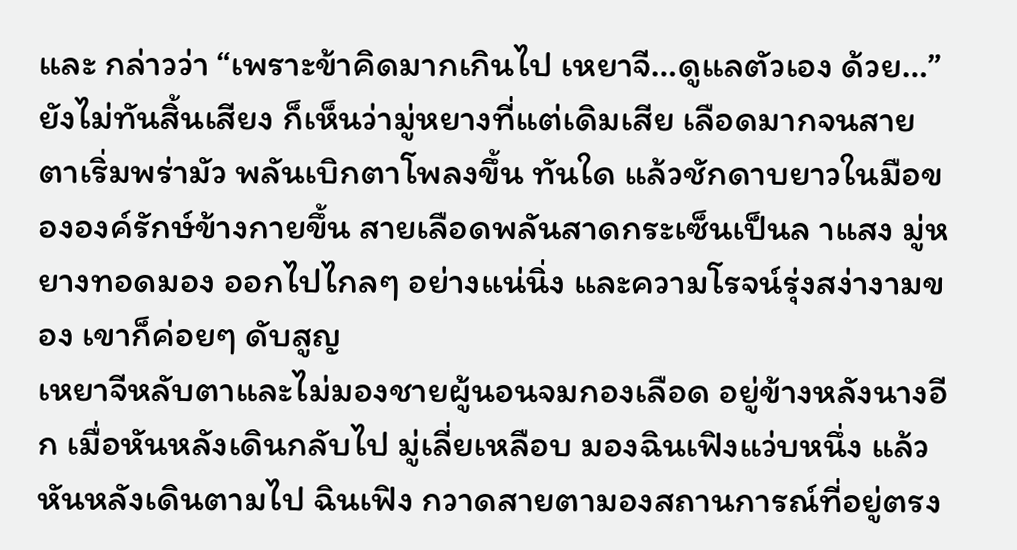และ กล่าวว่า “เพราะข้าคิดมากเกินไป เหยาจี…ดูแลตัวเอง ด้วย…” ยังไม่ทันสิ้นเสียง ก็เห็นว่ามู่หยางที่แต่เดิมเสีย เลือดมากจนสายตาเริ่มพร่ามัว พลันเบิกตาโพลงขึ้น ทันใด แล้วชักดาบยาวในมือขององค์รักษ์ข้างกายขึ้น สายเลือดพลันสาดกระเซ็นเป็นล าแสง มู่หยางทอดมอง ออกไปไกลๆ อย่างแน่นิ่ง และความโรจน์รุ่งสง่างามของ เขาก็ค่อยๆ ดับสูญ
เหยาจีหลับตาและไม่มองชายผู้นอนจมกองเลือด อยู่ข้างหลังนางอีก เมื่อหันหลังเดินกลับไป มู่เลี่ยเหลือบ มองฉินเฟิงแว่บหนึ่ง แล้วหันหลังเดินตามไป ฉินเฟิง กวาดสายตามองสถานการณ์ที่อยู่ตรง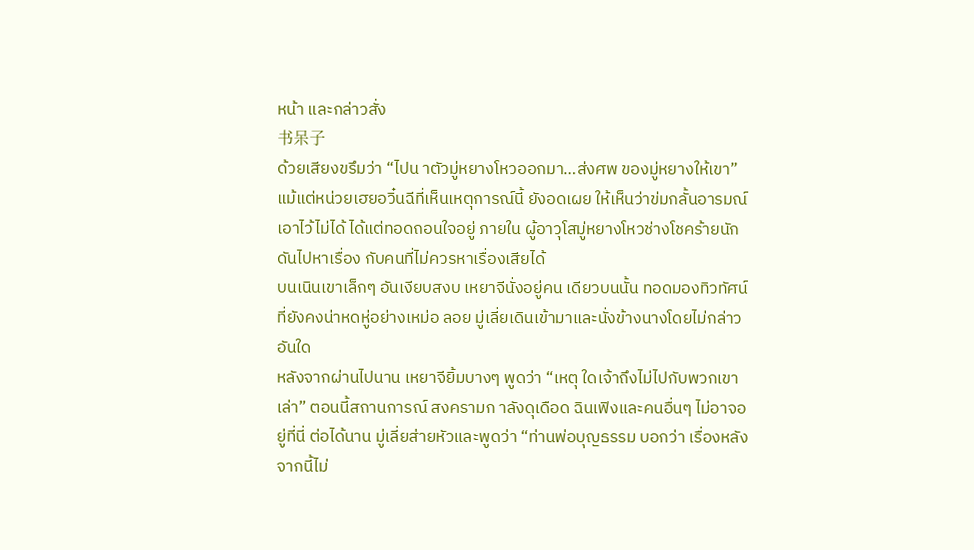หน้า และกล่าวสั่ง
书呆子
ด้วยเสียงขรึมว่า “ไปน าตัวมู่หยางโหวออกมา…ส่งศพ ของมู่หยางให้เขา”
แม้แต่หน่วยเฮยอวิ๋นฉีที่เห็นเหตุการณ์นี้ ยังอดเผย ให้เห็นว่าข่มกลั้นอารมณ์เอาไว้ไม่ได้ ได้แต่ทอดถอนใจอยู่ ภายใน ผู้อาวุโสมู่หยางโหวช่างโชคร้ายนัก ดันไปหาเรื่อง กับคนที่ไม่ควรหาเรื่องเสียได้
บนเนินเขาเล็กๆ อันเงียบสงบ เหยาจีนั่งอยู่คน เดียวบนนั้น ทอดมองทิวทัศน์ที่ยังคงน่าหดหู่อย่างเหม่อ ลอย มู่เลี่ยเดินเข้ามาและนั่งข้างนางโดยไม่กล่าวอันใด
หลังจากผ่านไปนาน เหยาจียิ้มบางๆ พูดว่า “เหตุ ใดเจ้าถึงไม่ไปกับพวกเขาเล่า” ตอนนี้สถานการณ์ สงครามก าลังดุเดือด ฉินเฟิงและคนอื่นๆ ไม่อาจอยู่ที่นี่ ต่อได้นาน มู่เลี่ยส่ายหัวและพูดว่า “ท่านพ่อบุญธรรม บอกว่า เรื่องหลังจากนี้ไม่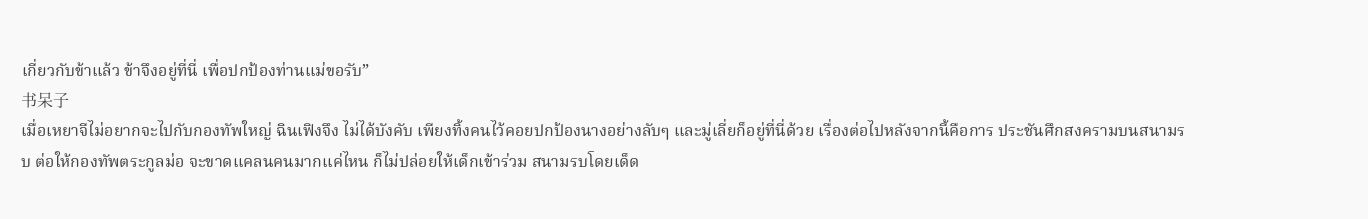เกี่ยวกับข้าแล้ว ข้าจึงอยู่ที่นี่ เพื่อปกป้องท่านแม่ขอรับ”
书呆子
เมื่อเหยาจีไม่อยากจะไปกับกองทัพใหญ่ ฉินเฟิงจึง ไม่ได้บังคับ เพียงทิ้งคนไว้คอยปกป้องนางอย่างลับๆ และมู่เลี่ยก็อยู่ที่นี่ด้วย เรื่องต่อไปหลังจากนี้คือการ ประชันศึกสงครามบนสนามรบ ต่อให้กองทัพตระกูลม่อ จะขาดแคลนคนมากแค่ไหน ก็ไม่ปล่อยให้เด็กเข้าร่วม สนามรบโดยเด็ด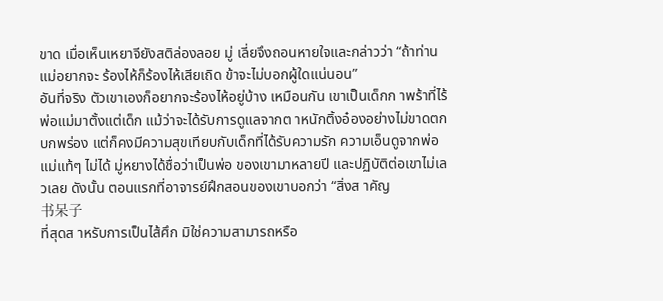ขาด เมื่อเห็นเหยาจียังสติล่องลอย มู่ เลี่ยจึงถอนหายใจและกล่าวว่า “ถ้าท่านแม่อยากจะ ร้องไห้ก็ร้องไห้เสียเถิด ข้าจะไม่บอกผู้ใดแน่นอน”
อันที่จริง ตัวเขาเองก็อยากจะร้องไห้อยู่บ้าง เหมือนกัน เขาเป็นเด็กก าพร้าที่ไร้พ่อแม่มาตั้งแต่เด็ก แม้ว่าจะได้รับการดูแลจากต าหนักติ้งอ๋องอย่างไม่ขาดตก บกพร่อง แต่ก็คงมีความสุขเทียบกับเด็กที่ได้รับความรัก ความเอ็นดูจากพ่อแม่แท้ๆ ไม่ได้ มู่หยางได้ชื่อว่าเป็นพ่อ ของเขามาหลายปี และปฏิบัติต่อเขาไม่เลวเลย ดังนั้น ตอนแรกที่อาจารย์ฝึกสอนของเขาบอกว่า “สิ่งส าคัญ
书呆子
ที่สุดส าหรับการเป็นไส้ศึก มิใช่ความสามารถหรือ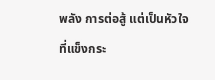พลัง การต่อสู้ แต่เป็นหัวใจที่แข็งกระ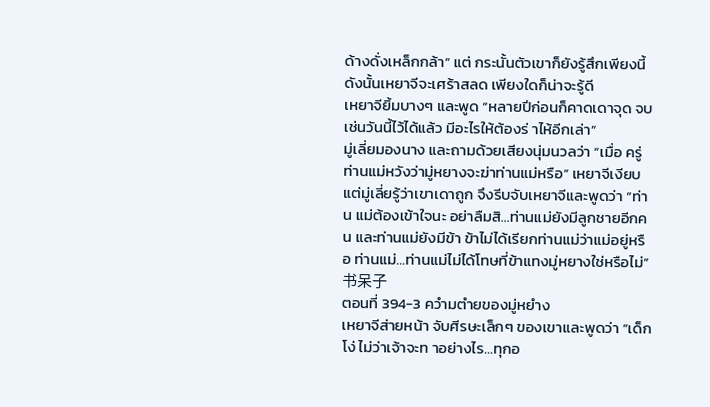ด้างดั่งเหล็กกล้า” แต่ กระนั้นตัวเขาก็ยังรู้สึกเพียงนี้ ดังนั้นเหยาจีจะเศร้าสลด เพียงใดก็น่าจะรู้ดี
เหยาจียิ้มบางๆ และพูด “หลายปีก่อนก็คาดเดาจุด จบเช่นวันนี้ไว้ได้แล้ว มีอะไรให้ต้องร่ าไห้อีกเล่า”
มู่เลี่ยมองนาง และถามด้วยเสียงนุ่มนวลว่า “เมื่อ ครู่ ท่านแม่หวังว่ามู่หยางจะฆ่าท่านแม่หรือ” เหยาจีเงียบ แต่มู่เลี่ยรู้ว่าเขาเดาถูก จึงรีบจับเหยาจีและพูดว่า “ท่าน แม่ต้องเข้าใจนะ อย่าลืมสิ…ท่านแม่ยังมีลูกชายอีกคน และท่านแม่ยังมีข้า ข้าไม่ได้เรียกท่านแม่ว่าแม่อยู่หรือ ท่านแม่…ท่านแม่ไม่ได้โทษที่ข้าแทงมู่หยางใช่หรือไม่”
书呆子
ตอนที่ 394-3 ควำมตำยของมู่หยำง
เหยาจีส่ายหน้า จับศีรษะเล็กๆ ของเขาและพูดว่า “เด็กโง่ ไม่ว่าเจ้าจะท าอย่างไร…ทุกอ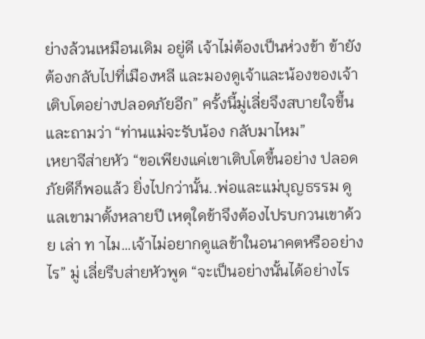ย่างล้วนเหมือนเดิม อยู่ดี เจ้าไม่ต้องเป็นห่วงข้า ข้ายังต้องกลับไปที่เมืองหลี และมองดูเจ้าและน้องของเจ้าเติบโตอย่างปลอดภัยอีก” ครั้งนี้มู่เลี่ยจึงสบายใจขึ้น และถามว่า “ท่านแม่จะรับน้อง กลับมาไหม”
เหยาจีส่ายหัว “ขอเพียงแค่เขาเติบโตขึ้นอย่าง ปลอดภัยดีก็พอแล้ว ยิ่งไปกว่านั้น..พ่อและแม่บุญธรรม ดูแลเขามาตั้งหลายปี เหตุใดข้าจึงต้องไปรบกวนเขาด้วย เล่า ท าไม…เจ้าไม่อยากดูแลข้าในอนาคตหรืออย่างไร” มู่ เลี่ยรีบส่ายหัวพูด “จะเป็นอย่างนั้นได้อย่างไร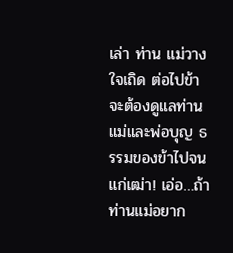เล่า ท่าน แม่วางใจเถิด ต่อไปข้าจะต้องดูแลท่านแม่และพ่อบุญ ธรรมของข้าไปจนแก่เฒ่า! เอ่อ…ถ้าท่านแม่อยาก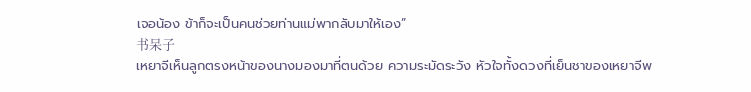เจอน้อง ข้าก็จะเป็นคนช่วยท่านแม่พากลับมาให้เอง”
书呆子
เหยาจีเห็นลูกตรงหน้าของนางมองมาที่ตนด้วย ความระมัดระวัง หัวใจทั้งดวงที่เย็นชาของเหยาจีพ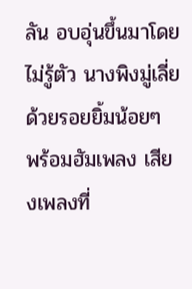ลัน อบอุ่นขึ้นมาโดยไม่รู้ตัว นางพิงมู่เลี่ยด้วยรอยยิ้มน้อยๆ พร้อมฮัมเพลง เสียงเพลงที่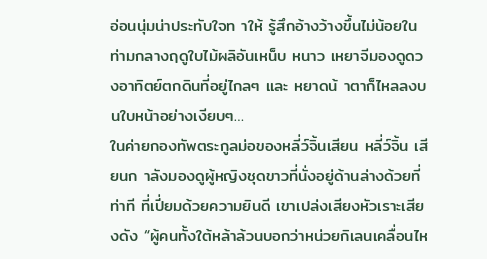อ่อนนุ่มน่าประทับใจท าให้ รู้สึกอ้างว้างขึ้นไม่น้อยในท่ามกลางฤดูใบไม้ผลิอันเหน็บ หนาว เหยาจีมองดูดวงอาทิตย์ตกดินที่อยู่ไกลๆ และ หยาดน้ าตาก็ไหลลงบนใบหน้าอย่างเงียบๆ…
ในค่ายกองทัพตระกูลม่อของหลี่ว์จิ้นเสียน หลี่ว์จิ้น เสียนก าลังมองดูผู้หญิงชุดขาวที่นั่งอยู่ด้านล่างด้วยที่ท่าที ที่เปี่ยมด้วยความยินดี เขาเปล่งเสียงหัวเราะเสียงดัง “ผู้คนทั้งใต้หล้าล้วนบอกว่าหน่วยกิเลนเคลื่อนไห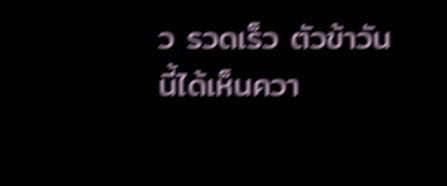ว รวดเร็ว ตัวข้าวันนี้ได้เห็นควา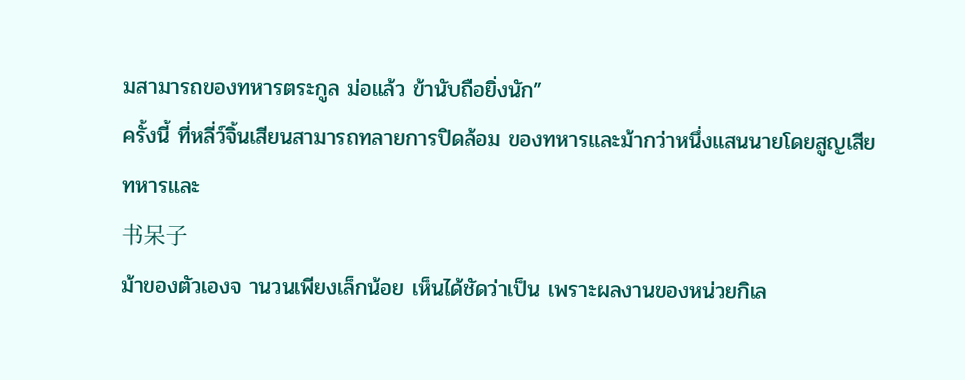มสามารถของทหารตระกูล ม่อแล้ว ข้านับถือยิ่งนัก”
ครั้งนี้ ที่หลี่ว์จิ้นเสียนสามารถทลายการปิดล้อม ของทหารและม้ากว่าหนึ่งแสนนายโดยสูญเสียทหารและ
书呆子
ม้าของตัวเองจ านวนเพียงเล็กน้อย เห็นได้ชัดว่าเป็น เพราะผลงานของหน่วยกิเล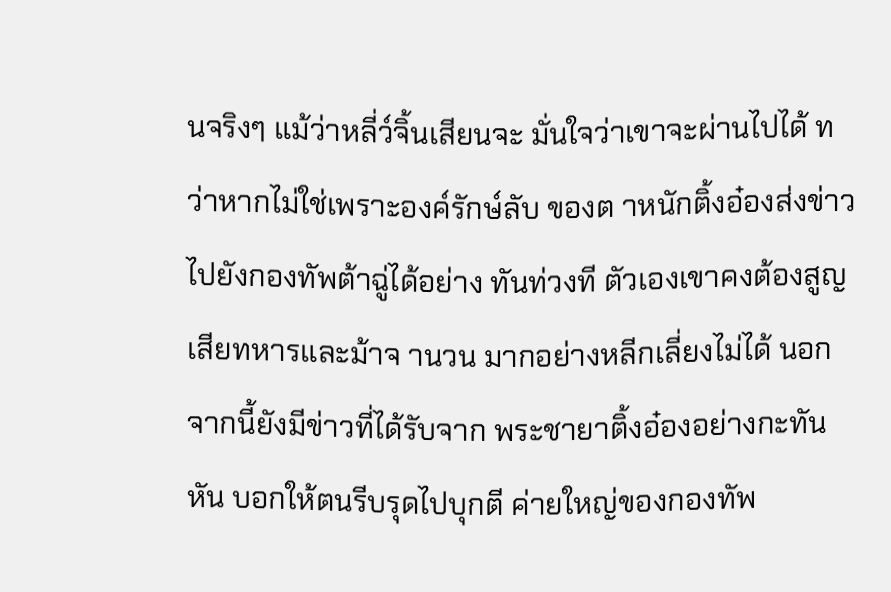นจริงๆ แม้ว่าหลี่ว์จิ้นเสียนจะ มั่นใจว่าเขาจะผ่านไปได้ ทว่าหากไม่ใช่เพราะองค์รักษ์ลับ ของต าหนักติ้งอ๋องส่งข่าวไปยังกองทัพต้าฉู่ได้อย่าง ทันท่วงที ตัวเองเขาคงต้องสูญเสียทหารและม้าจ านวน มากอย่างหลีกเลี่ยงไม่ได้ นอกจากนี้ยังมีข่าวที่ได้รับจาก พระชายาติ้งอ๋องอย่างกะทันหัน บอกให้ตนรีบรุดไปบุกตี ค่ายใหญ่ของกองทัพ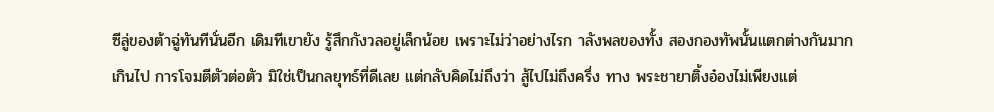ซีลู่ของต้าฉู่ทันทีนั่นอีก เดิมทีเขายัง รู้สึกกังวลอยู่เล็กน้อย เพราะไม่ว่าอย่างไรก าลังพลของทั้ง สองกองทัพนั้นแตกต่างกันมากเกินไป การโจมตีตัวต่อตัว มิใช่เป็นกลยุทธ์ที่ดีเลย แต่กลับคิดไม่ถึงว่า สู้ไปไม่ถึงครึ่ง ทาง พระชายาติ้งอ๋องไม่เพียงแต่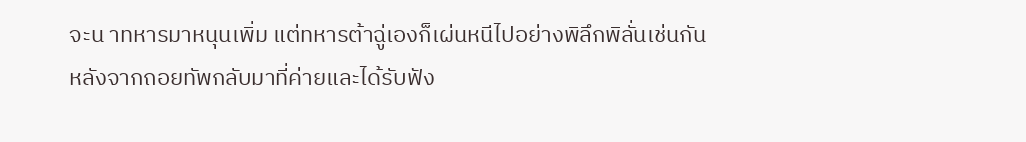จะน าทหารมาหนุนเพิ่ม แต่ทหารต้าฉู่เองก็เผ่นหนีไปอย่างพิลึกพิลั่นเช่นกัน
หลังจากถอยทัพกลับมาที่ค่ายและได้รับฟัง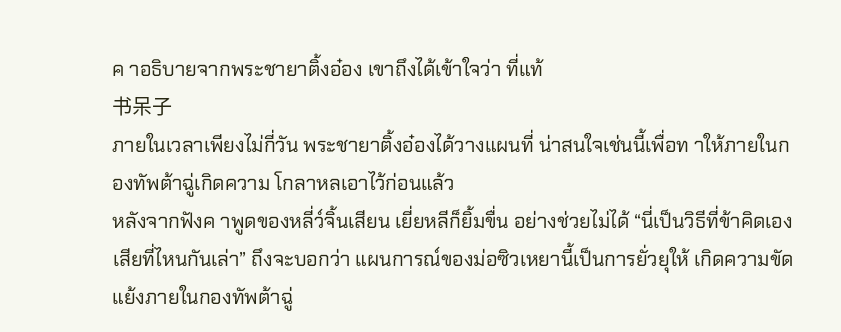ค าอธิบายจากพระชายาติ้งอ๋อง เขาถึงได้เข้าใจว่า ที่แท้
书呆子
ภายในเวลาเพียงไม่กี่วัน พระชายาติ้งอ๋องได้วางแผนที่ น่าสนใจเช่นนี้เพื่อท าให้ภายในกองทัพต้าฉู่เกิดความ โกลาหลเอาไว้ก่อนแล้ว
หลังจากฟังค าพูดของหลี่ว์จิ้นเสียน เยี่ยหลีก็ยิ้มขื่น อย่างช่วยไม่ได้ “นี่เป็นวิธีที่ข้าคิดเองเสียที่ไหนกันเล่า” ถึงจะบอกว่า แผนการณ์ของม่อซิวเหยานี้เป็นการยั่วยุให้ เกิดความขัดแย้งภายในกองทัพต้าฉู่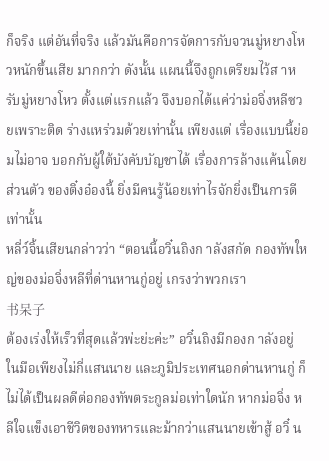ก็จริง แต่อันที่จริง แล้วมันคือการจัดการกับจวนมู่หยางโหวหนักขึ้นเสีย มากกว่า ดังนั้น แผนนี้จึงถูกเตรียมไว้ส าหรับมู่หยางโหว ตั้งแต่แรกแล้ว จึงบอกได้แค่ว่าม่อจิ่งหลีซวยเพราะติด ร่างแหร่วมด้วยเท่านั้น เพียงแต่ เรื่องแบบนี้ย่อมไม่อาจ บอกกับผู้ใต้บังคับบัญชาได้ เรื่องการล้างแค้นโดยส่วนตัว ของติ๋งอ๋องนี้ ยิ่งมีคนรู้น้อยเท่าไรจักยิ่งเป็นการดีเท่านั้น
หลี่ว์จิ้นเสียนกล่าวว่า “ตอนนี้อวิ๋นถิงก าลังสกัด กองทัพใหญ่ของม่อจิ่งหลีที่ด่านหานกู่อยู่ เกรงว่าพวกเรา
书呆子
ต้องเร่งให้เร็วที่สุดแล้วพ่ะย่ะค่ะ” อวิ๋นถิงมีกองก าลังอยู่ ในมือเพียงไม่กี่แสนนาย และภูมิประเทศนอกด่านหานกู่ ก็ไม่ได้เป็นผลดีต่อกองทัพตระกูลม่อเท่าใดนัก หากม่อจิ่ง หลีใจแข็งเอาชีวิตของทหารและม้ากว่าแสนนายเข้าสู้ อวิ๋ น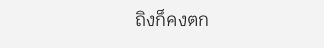ถิงก็คงตก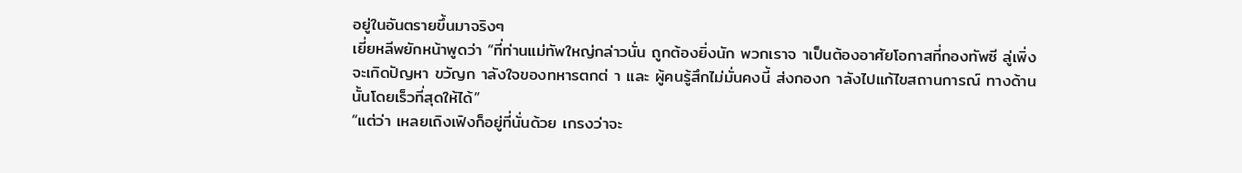อยู่ในอันตรายขึ้นมาจริงๆ
เยี่ยหลีพยักหน้าพูดว่า “ที่ท่านแม่ทัพใหญ่กล่าวนั่น ถูกต้องยิ่งนัก พวกเราจ าเป็นต้องอาศัยโอกาสที่กองทัพซี ลู่เพิ่งจะเกิดปัญหา ขวัญก าลังใจของทหารตกต่ า และ ผู้คนรู้สึกไม่มั่นคงนี้ ส่งกองก าลังไปแก้ไขสถานการณ์ ทางด้านนั้นโดยเร็วที่สุดให้ได้”
“แต่ว่า เหลยเถิงเฟิงก็อยู่ที่นั่นด้วย เกรงว่าจะ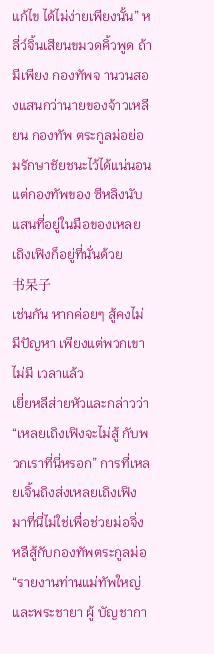แก้ไข ได้ไม่ง่ายเพียงนั้น” หลี่ว์จิ้นเสียนขมวดคิ้วพูด ถ้ามีเพียง กองทัพจ านวนสองแสนกว่านายของจ้าวเหลียน กองทัพ ตระกูลม่อย่อมรักษาชัยชนะไว้ได้แน่นอน แต่กองทัพของ ซีหลิงนับแสนที่อยู่ในมือของเหลยเถิงเฟิงก็อยู่ที่นั่นด้วย
书呆子
เช่นกัน หากค่อยๆ สู้คงไม่มีปัญหา เพียงแต่พวกเขาไม่มี เวลาแล้ว
เยี่ยหลีส่ายหัวและกล่าวว่า “เหลยเถิงเฟิงจะไม่สู้ กับพวกเราที่นี่หรอก” การที่เหลยเจิ้นถิงส่งเหลยเถิงเฟิง มาที่นี่ไม่ใช่เพื่อช่วยม่อจิ่งหลีสู้กับกองทัพตระกูลม่อ
“รายงานท่านแม่ทัพใหญ่และพระชายา ผู้ บัญชากา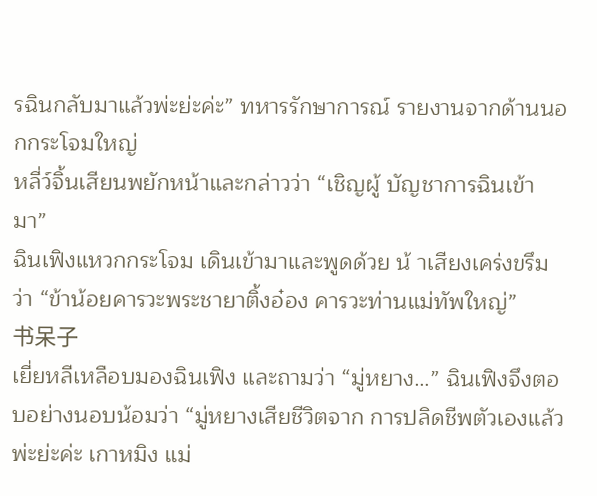รฉินกลับมาแล้วพ่ะย่ะค่ะ” ทหารรักษาการณ์ รายงานจากด้านนอกกระโจมใหญ่
หลี่ว์จิ้นเสียนพยักหน้าและกล่าวว่า “เชิญผู้ บัญชาการฉินเข้ามา”
ฉินเฟิงแหวกกระโจม เดินเข้ามาและพูดด้วย น้ าเสียงเคร่งขรึมว่า “ข้าน้อยคารวะพระชายาติ้งอ๋อง คารวะท่านแม่ทัพใหญ่”
书呆子
เยี่ยหลีเหลือบมองฉินเฟิง และถามว่า “มู่หยาง…” ฉินเฟิงจึงตอบอย่างนอบน้อมว่า “มู่หยางเสียชีวิตจาก การปลิดชีพตัวเองแล้วพ่ะย่ะค่ะ เกาหมิง แม่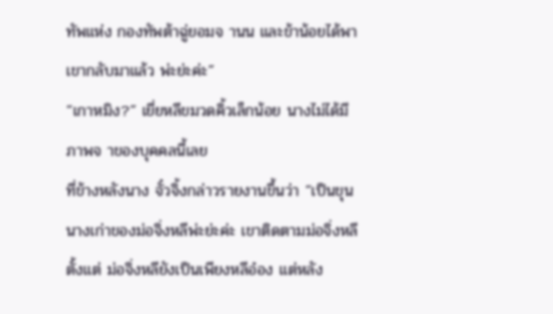ทัพแห่ง กองทัพต้าฉู่ยอมจ านน และข้าน้อยได้พาเขากลับมาแล้ว พ่ะย่ะค่ะ”
“เกาหมิง?” เยี่ยหลีขมวดคิ้วเล็กน้อย นางไม่ได้มี ภาพจ าของบุคคลนี้เลย
ที่ข้างหลังนาง จั๋วจิ้งกล่าวรายงานขึ้นว่า “เป็นขุน นางเก่าของม่อจิ่งหลีพ่ะย่ะค่ะ เขาติดตามม่อจิ่งหลีตั้งแต่ ม่อจิ่งหลียังเป็นเพียงหลีอ๋อง แต่หลัง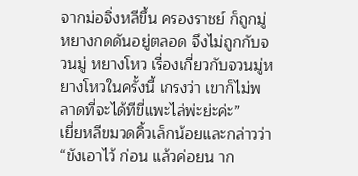จากม่อจิ่งหลีขึ้น ครองราชย์ ก็ถูกมู่หยางกดดันอยู่ตลอด จึงไม่ถูกกับจวนมู่ หยางโหว เรื่องเกี่ยวกับจวนมู่หยางโหวในครั้งนี้ เกรงว่า เขาก็ไม่พลาดที่จะได้ทีขี่แพะไล่พ่ะย่ะค่ะ”
เยี่ยหลีขมวดคิ้วเล็กน้อยและกล่าวว่า “ขังเอาไว้ ก่อน แล้วค่อยน าก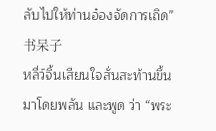ลับไปให้ท่านอ๋องจัดการเถิด”
书呆子
หลี่ว์จิ้นเสียนใจสั่นสะท้านขึ้นมาโดยพลัน และพูด ว่า “พระ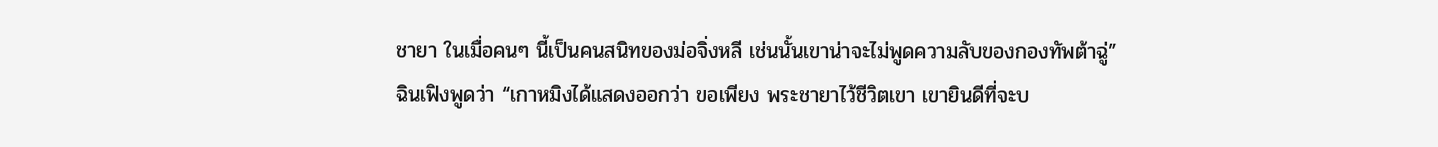ชายา ในเมื่อคนๆ นี้เป็นคนสนิทของม่อจิ่งหลี เช่นนั้นเขาน่าจะไม่พูดความลับของกองทัพต้าฉู่”
ฉินเฟิงพูดว่า “เกาหมิงได้แสดงออกว่า ขอเพียง พระชายาไว้ชีวิตเขา เขายินดีที่จะบ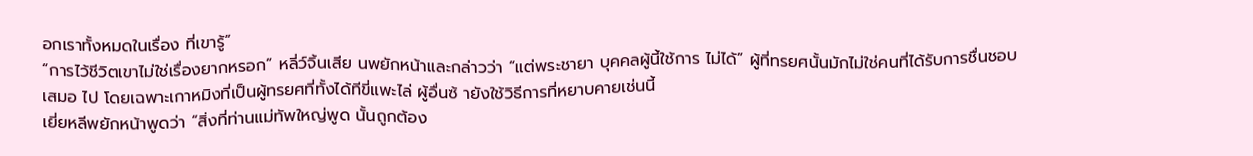อกเราทั้งหมดในเรื่อง ที่เขารู้”
“การไว้ชีวิตเขาไม่ใช่เรื่องยากหรอก” หลี่ว์จิ้นเสีย นพยักหน้าและกล่าวว่า “แต่พระชายา บุคคลผู้นี้ใช้การ ไม่ได้” ผู้ที่ทรยศนั้นมักไม่ใช่คนที่ได้รับการชื่นชอบเสมอ ไป โดยเฉพาะเกาหมิงที่เป็นผู้ทรยศที่ทั้งได้ทีขี่แพะไล่ ผู้อื่นซ้ ายังใช้วิธีการที่หยาบคายเช่นนี้
เยี่ยหลีพยักหน้าพูดว่า “สิ่งที่ท่านแม่ทัพใหญ่พูด นั้นถูกต้อง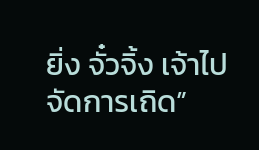ยิ่ง จั๋วจิ้ง เจ้าไปจัดการเถิด”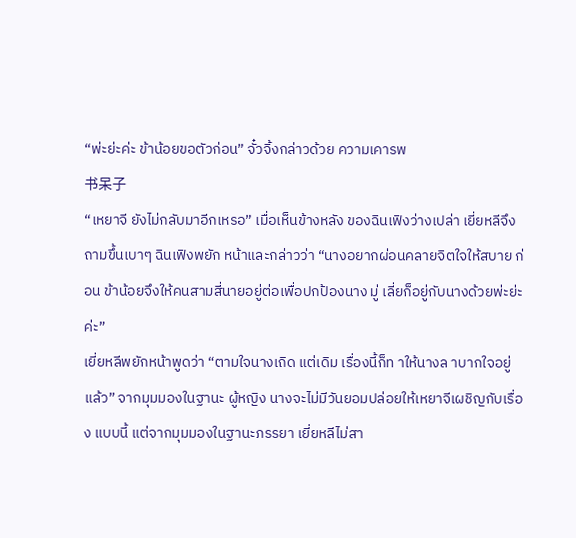“พ่ะย่ะค่ะ ข้าน้อยขอตัวก่อน” จั๋วจิ้งกล่าวด้วย ความเคารพ
书呆子
“เหยาจี ยังไม่กลับมาอีกเหรอ” เมื่อเห็นข้างหลัง ของฉินเฟิงว่างเปล่า เยี่ยหลีจึงถามขึ้นเบาๆ ฉินเฟิงพยัก หน้าและกล่าวว่า “นางอยากผ่อนคลายจิตใจให้สบาย ก่อน ข้าน้อยจึงให้คนสามสี่นายอยู่ต่อเพื่อปกป้องนาง มู่ เลี่ยก็อยู่กับนางด้วยพ่ะย่ะค่ะ”
เยี่ยหลีพยักหน้าพูดว่า “ตามใจนางเถิด แต่เดิม เรื่องนี้ก็ท าให้นางล าบากใจอยู่แล้ว” จากมุมมองในฐานะ ผู้หญิง นางจะไม่มีวันยอมปล่อยให้เหยาจีเผชิญกับเรื่อง แบบนี้ แต่จากมุมมองในฐานะภรรยา เยี่ยหลีไม่สา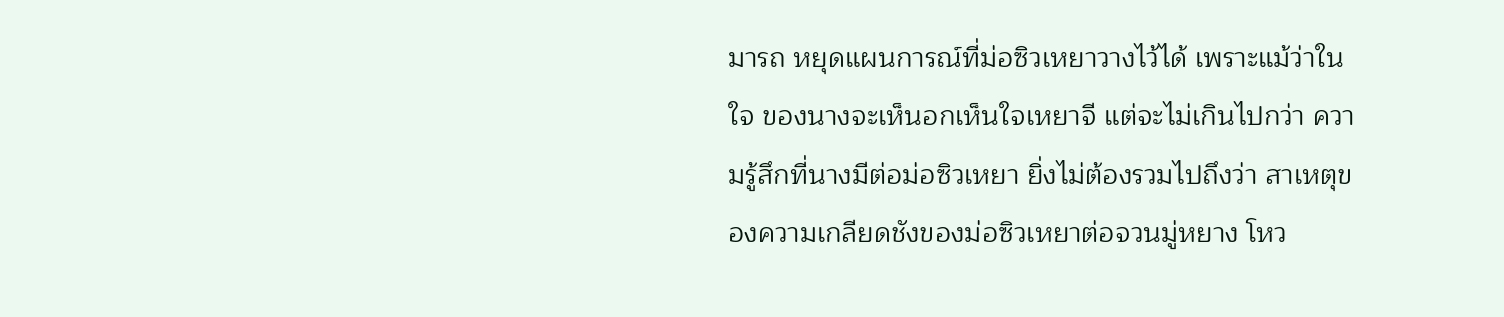มารถ หยุดแผนการณ์ที่ม่อซิวเหยาวางไว้ได้ เพราะแม้ว่าในใจ ของนางจะเห็นอกเห็นใจเหยาจี แต่จะไม่เกินไปกว่า ความรู้สึกที่นางมีต่อม่อซิวเหยา ยิ่งไม่ต้องรวมไปถึงว่า สาเหตุของความเกลียดชังของม่อซิวเหยาต่อจวนมู่หยาง โหว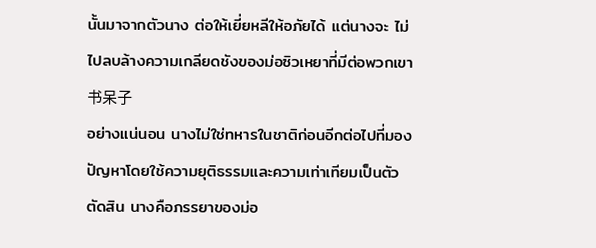นั้นมาจากตัวนาง ต่อให้เยี่ยหลีให้อภัยได้ แต่นางจะ ไม่ไปลบล้างความเกลียดชังของม่อซิวเหยาที่มีต่อพวกเขา
书呆子
อย่างแน่นอน นางไม่ใช่ทหารในชาติก่อนอีกต่อไปที่มอง ปัญหาโดยใช้ความยุติธรรมและความเท่าเทียมเป็นตัว ตัดสิน นางคือภรรยาของม่อ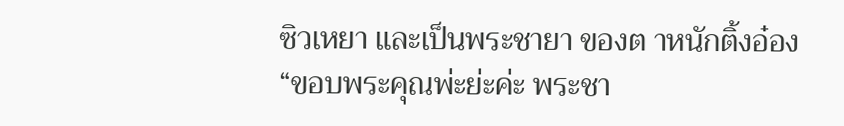ซิวเหยา และเป็นพระชายา ของต าหนักติ้งอ๋อง
“ขอบพระคุณพ่ะย่ะค่ะ พระชา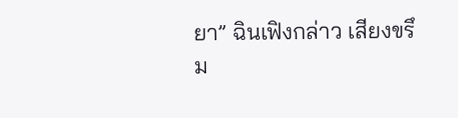ยา” ฉินเฟิงกล่าว เสียงขรึม